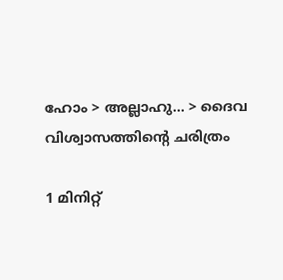ഹോം > അല്ലാഹു... > ദൈവ വിശ്വാസത്തിന്റെ ചരിത്രം

1 മിനിറ്റ്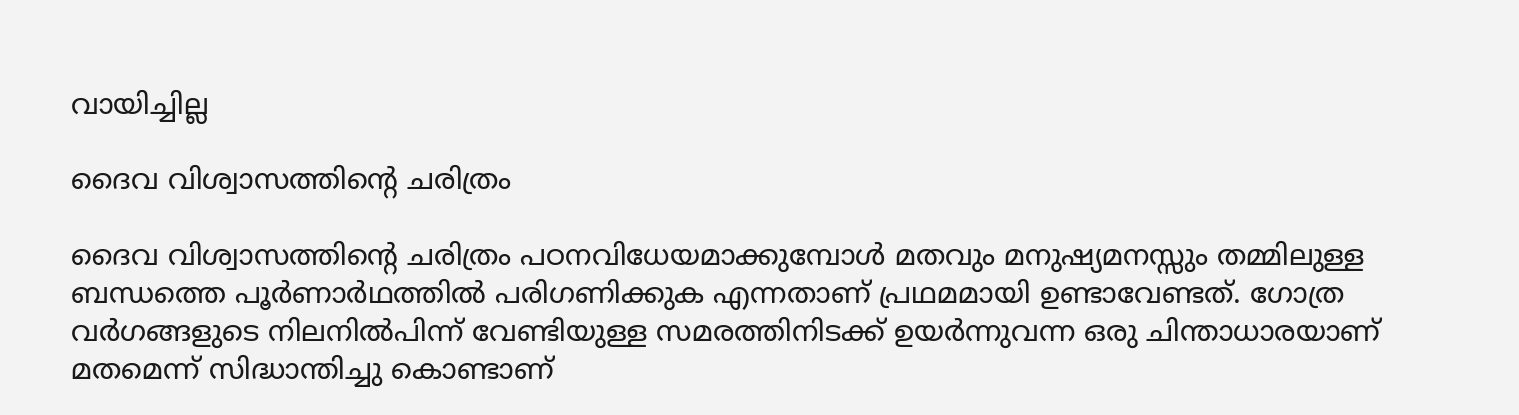വായിച്ചില്ല

ദൈവ വിശ്വാസത്തിന്റെ ചരിത്രം

ദൈവ വിശ്വാസത്തിന്റെ ചരിത്രം പഠനവിധേയമാക്കുമ്പോള്‍ മതവും മനുഷ്യമനസ്സും തമ്മിലുള്ള ബന്ധത്തെ പൂര്‍ണാര്‍ഥത്തില്‍ പരിഗണിക്കുക എന്നതാണ് പ്രഥമമായി ഉണ്ടാവേണ്ടത്. ഗോത്ര വര്‍ഗങ്ങളുടെ നിലനില്‍പിന്ന് വേണ്ടിയുള്ള സമരത്തിനിടക്ക് ഉയര്‍ന്നുവന്ന ഒരു ചിന്താധാരയാണ് മതമെന്ന് സിദ്ധാന്തിച്ചു കൊണ്ടാണ്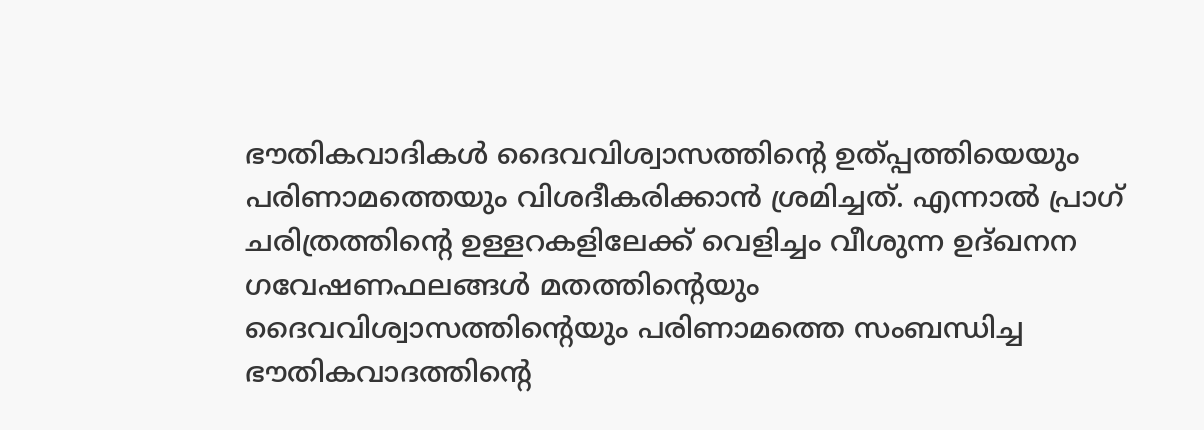ഭൗതികവാദികള്‍ ദൈവവിശ്വാസത്തിന്റെ ഉത്പ്പത്തിയെയും പരിണാമത്തെയും വിശദീകരിക്കാന്‍ ശ്രമിച്ചത്. എന്നാൽ പ്രാഗ് ചരിത്രത്തിന്റെ ഉള്ളറകളിലേക്ക് വെളിച്ചം വീശുന്ന ഉദ്ഖനന ഗവേഷണഫലങ്ങള്‍ മതത്തിന്റെയും ദൈവവിശ്വാസത്തിന്റെയും പരിണാമത്തെ സംബന്ധിച്ച ഭൗതികവാദത്തിന്റെ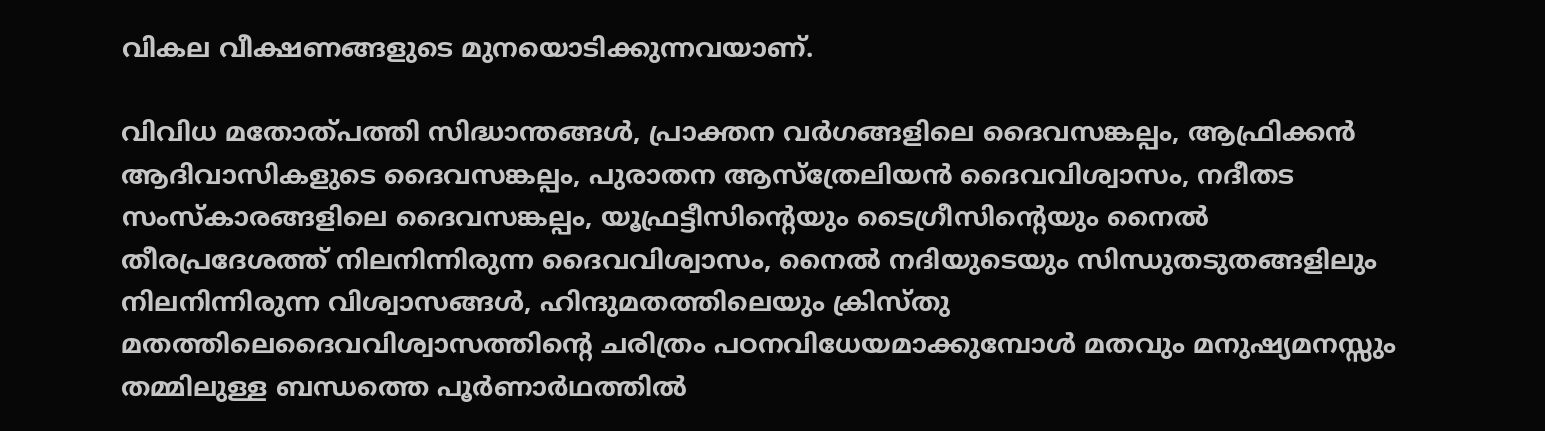വികല വീക്ഷണങ്ങളുടെ മുനയൊടിക്കുന്നവയാണ്.

വിവിധ മതോത്പത്തി സിദ്ധാന്തങ്ങൾ, പ്രാക്തന വര്‍ഗങ്ങളിലെ ദൈവസങ്കല്പം, ആഫ്രിക്കന്‍ ആദിവാസികളുടെ ദൈവസങ്കല്പം, പുരാതന ആസ്‌ത്രേലിയന്‍ ദൈവവിശ്വാസം, നദീതട സംസ്‌കാരങ്ങളിലെ ദൈവസങ്കല്പം, യൂഫ്രട്ടീസിന്റെയും ടൈഗ്രീസിന്റെയും നൈല്‍ തീരപ്രദേശത്ത് നിലനിന്നിരുന്ന ദൈവവിശ്വാസം, നൈല്‍ നദിയുടെയും സിന്ധുതടുതങ്ങളിലും നിലനിന്നിരുന്ന വിശ്വാസങ്ങള്‍, ഹിന്ദുമതത്തിലെയും ക്രിസ്തു മതത്തിലെദൈവവിശ്വാസത്തിന്റെ ചരിത്രം പഠനവിധേയമാക്കുമ്പോള്‍ മതവും മനുഷ്യമനസ്സും തമ്മിലുള്ള ബന്ധത്തെ പൂര്‍ണാര്‍ഥത്തില്‍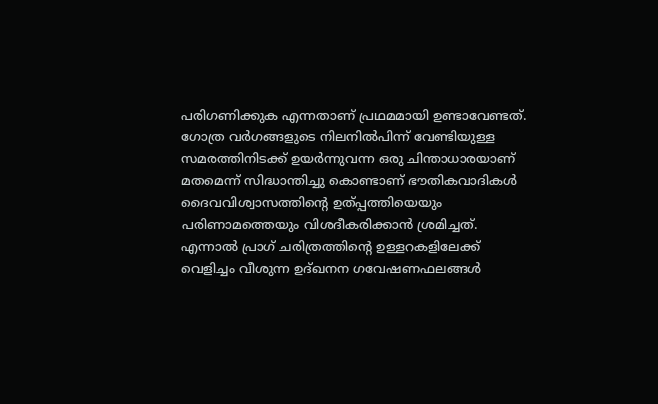പരിഗണിക്കുക എന്നതാണ് പ്രഥമമായി ഉണ്ടാവേണ്ടത്. ഗോത്ര വര്‍ഗങ്ങളുടെ നിലനില്‍പിന്ന് വേണ്ടിയുള്ള സമരത്തിനിടക്ക് ഉയര്‍ന്നുവന്ന ഒരു ചിന്താധാരയാണ് മതമെന്ന് സിദ്ധാന്തിച്ചു കൊണ്ടാണ് ഭൗതികവാദികള്‍ ദൈവവിശ്വാസത്തിന്റെ ഉത്പ്പത്തിയെയും പരിണാമത്തെയും വിശദീകരിക്കാന്‍ ശ്രമിച്ചത്. എന്നാൽ പ്രാഗ് ചരിത്രത്തിന്റെ ഉള്ളറകളിലേക്ക് വെളിച്ചം വീശുന്ന ഉദ്ഖനന ഗവേഷണഫലങ്ങള്‍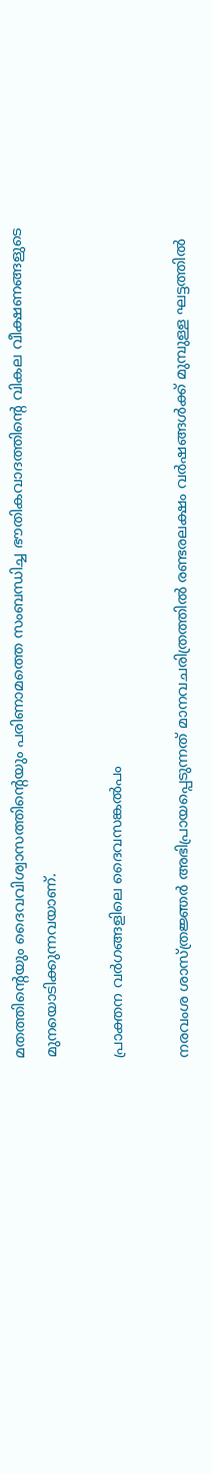മതത്തിന്റെയും ദൈവവിശ്വാസത്തിന്റെയും പരിണാമത്തെ സംബന്ധിച്ച ഭൗതികവാദത്തിന്റെ വികല വീക്ഷണങ്ങളുടെ മുനയൊടിക്കുന്നവയാണ്.

പ്രാക്തന വര്‍ഗങ്ങളിലെ ദൈവസങ്കല്‍പം

നരവംശ ശാസ്ത്രജ്ഞര്‍ അഭിപ്രായപ്പെടുന്നത് മാനവചരിത്രത്തില്‍ രണ്ടരലക്ഷം വര്‍ഷങ്ങള്‍ക്ക് മുമ്പുള്ള ഘട്ടത്തില്‍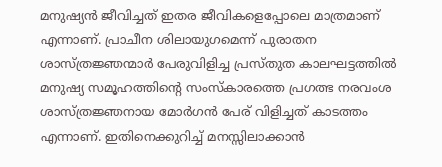മനുഷ്യന്‍ ജീവിച്ചത് ഇതര ജീവികളെപ്പോലെ മാത്രമാണ് എന്നാണ്. പ്രാചീന ശിലായുഗമെന്ന് പുരാതന ശാസ്ത്രജ്ഞന്മാര്‍ പേരുവിളിച്ച പ്രസ്തുത കാലഘട്ടത്തില്‍ മനുഷ്യ സമൂഹത്തിന്റെ സംസ്‌കാരത്തെ പ്രഗത്ഭ നരവംശ ശാസ്ത്രജ്ഞനായ മോര്‍ഗന്‍ പേര് വിളിച്ചത് കാടത്തം എന്നാണ്. ഇതിനെക്കുറിച്ച് മനസ്സിലാക്കാന്‍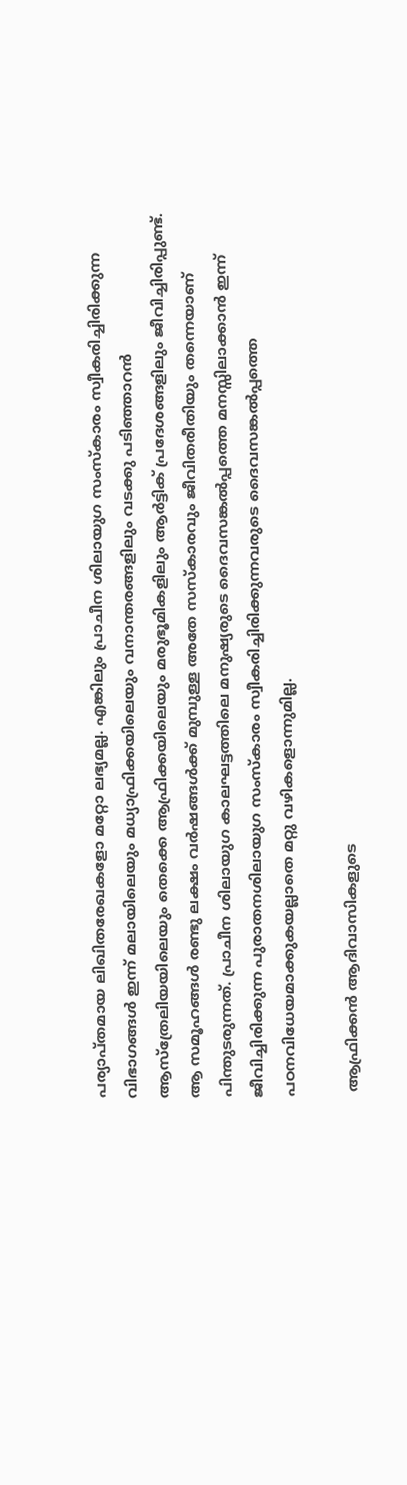പര്യാപ്തമായ ലിഖിതരേഖകളോ മറ്റോ ലഭ്യമല്ല. എങ്കിലും പ്രാചീന ശിലായുഗ സംസ്‌കാരം സ്വീകരിച്ചിരിക്കുന്ന വിഭാഗങ്ങള്‍ ഇന്ന് മലായിലെയും മധ്യാഫ്രിക്കയിലെയും വനാന്തരങ്ങളിലും വടക്കു പടിഞ്ഞാറന്‍ ആസ്‌ത്രേലിയയിലെയും തെക്കെ ആഫ്രിക്കയിലെയും മരുഭൂമികളിലും ആര്‍ട്ടിക് പ്രദേശങ്ങളിലും ജീവിച്ചിരിപ്പുണ്ട്. ആ സമൂഹങ്ങള്‍ രണ്ടു ലക്ഷം വര്‍ഷങ്ങള്‍ക്ക് മുമ്പുള്ള അതേ സസ്‌കാരവും ജീവിതരീതിയും തന്നെയാണ് പിന്തുടരുന്നത്. പ്രാചീന ശിലായുഗ കാലഘട്ടത്തിലെ മനുഷ്യരുടെ ദൈവസങ്കല്‍പ്പത്തെ മനസ്സിലാക്കാന്‍ ഇന്ന് ജീവിച്ചിരിക്കുന്ന പുരാതനശിലായുഗ സംസ്‌കാരം സ്വീകരിച്ചിരിക്കുന്നവരുടെ ദൈവസങ്കല്‍പ്പത്തെ പഠനവിധേയമാക്കുകയല്ലാതെ മറ്റു വഴികളൊന്നുമില്ല.

 ആഫ്രിക്കന്‍ ആദിവാസികളുടെ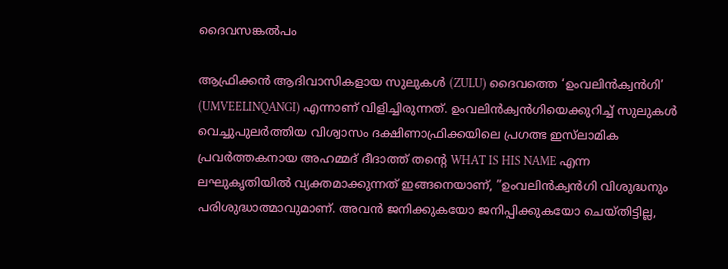ദൈവസങ്കല്‍പം

ആഫ്രിക്കന്‍ ആദിവാസികളായ സുലുകള്‍ (ZULU) ദൈവത്തെ ‘ഉംവലിന്‍ക്വന്‍ഗി’ (UMVEELINQANGI) എന്നാണ് വിളിച്ചിരുന്നത്. ഉംവലിന്‍ക്വന്‍ഗിയെക്കുറിച്ച് സുലുകള്‍ വെച്ചുപുലര്‍ത്തിയ വിശ്വാസം ദക്ഷിണാഫ്രിക്കയിലെ പ്രഗത്ഭ ഇസ്‌ലാമിക പ്രവര്‍ത്തകനായ അഹമ്മദ് ദീദാത്ത് തന്റെ WHAT IS HIS NAME എന്ന ലഘുകൃതിയില്‍ വ്യക്തമാക്കുന്നത് ഇങ്ങനെയാണ്, ”ഉംവലിന്‍ക്വന്‍ഗി വിശുദ്ധനും പരിശുദ്ധാത്മാവുമാണ്. അവന്‍ ജനിക്കുകയോ ജനിപ്പിക്കുകയോ ചെയ്തിട്ടില്ല,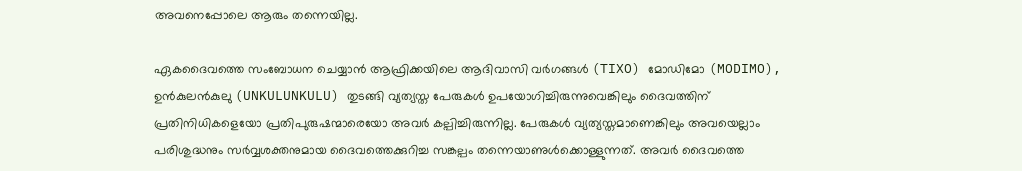അവനെപ്പോലെ ആരും തന്നെയില്ല.

ഏകദൈവത്തെ സംബോധന ചെയ്യാന്‍ ആഫ്രിക്കയിലെ ആദിവാസി വര്‍ഗങ്ങള്‍ (TIXO) മോഡിമോ (MODIMO), ഉന്‍കുലന്‍കുലു (UNKULUNKULU) തുടങ്ങി വ്യത്യസ്ത പേരുകള്‍ ഉപയോഗിച്ചിരുന്നുവെങ്കിലും ദൈവത്തിന് പ്രതിനിധികളെയോ പ്രതിപുരുഷന്മാരെയോ അവര്‍ കല്പിച്ചിരുന്നില്ല. പേരുകള്‍ വ്യത്യസ്തമാണെങ്കിലും അവയെല്ലാം പരിശുദ്ധനും സര്‍വ്വശക്തനുമായ ദൈവത്തെക്കുറിച്ച സങ്കല്പം തന്നെയാണുള്‍ക്കൊള്ളുന്നത്. അവര്‍ ദൈവത്തെ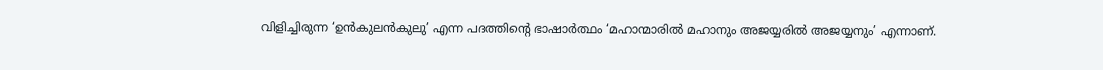വിളിച്ചിരുന്ന ‘ഉന്‍കുലന്‍കുലു’ എന്ന പദത്തിന്റെ ഭാഷാര്‍ത്ഥം ‘മഹാന്മാരില്‍ മഹാനും അജയ്യരില്‍ അജയ്യനും’ എന്നാണ്.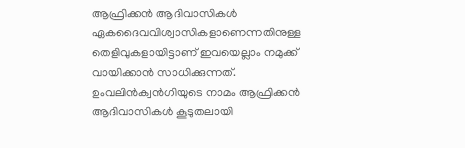ആഫ്രിക്കന്‍ ആദിവാസികള്‍ ഏകദൈവവിശ്വാസികളാണെന്നതിനുള്ള തെളിവുകളായിട്ടാണ് ഇവയെല്ലാം നമുക്ക് വായിക്കാന്‍ സാധിക്കുന്നത്. ഉംവലിന്‍ക്വന്‍ഗിയുടെ നാമം ആഫ്രിക്കന്‍ ആദിവാസികള്‍ കൂടുതലായി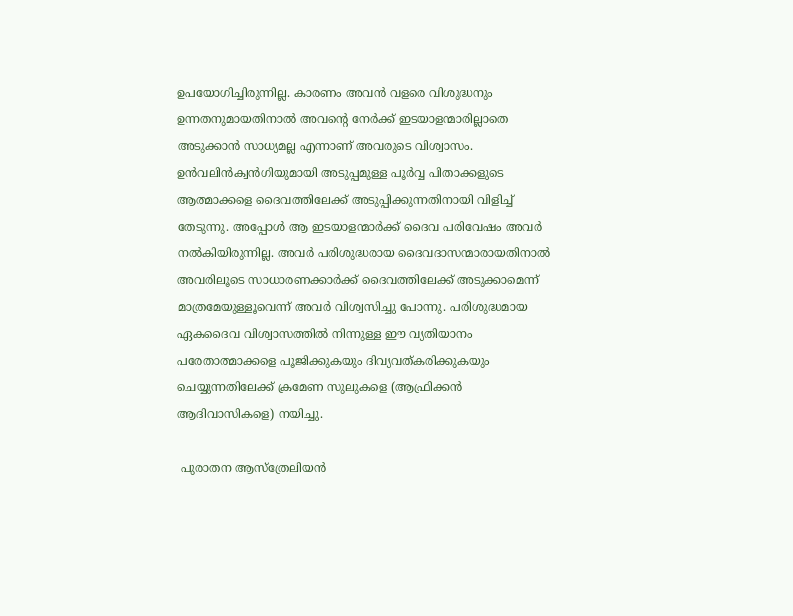ഉപയോഗിച്ചിരുന്നില്ല. കാരണം അവന്‍ വളരെ വിശുദ്ധനും ഉന്നതനുമായതിനാല്‍ അവന്റെ നേര്‍ക്ക് ഇടയാളന്മാരില്ലാതെ അടുക്കാന്‍ സാധ്യമല്ല എന്നാണ് അവരുടെ വിശ്വാസം. ഉന്‍വലിന്‍ക്വന്‍ഗിയുമായി അടുപ്പമുള്ള പൂര്‍വ്വ പിതാക്കളുടെ ആത്മാക്കളെ ദൈവത്തിലേക്ക് അടുപ്പിക്കുന്നതിനായി വിളിച്ച് തേടുന്നു. അപ്പോള്‍ ആ ഇടയാളന്മാര്‍ക്ക് ദൈവ പരിവേഷം അവര്‍ നല്‍കിയിരുന്നില്ല. അവര്‍ പരിശുദ്ധരായ ദൈവദാസന്മാരായതിനാല്‍ അവരിലൂടെ സാധാരണക്കാര്‍ക്ക് ദൈവത്തിലേക്ക് അടുക്കാമെന്ന് മാത്രമേയുള്ളൂവെന്ന് അവര്‍ വിശ്വസിച്ചു പോന്നു. പരിശുദ്ധമായ ഏകദൈവ വിശ്വാസത്തില്‍ നിന്നുള്ള ഈ വ്യതിയാനം പരേതാത്മാക്കളെ പൂജിക്കുകയും ദിവ്യവത്കരിക്കുകയും ചെയ്യുന്നതിലേക്ക് ക്രമേണ സുലുകളെ (ആഫ്രിക്കന്‍ ആദിവാസികളെ) നയിച്ചു.

 പുരാതന ആസ്‌ത്രേലിയന്‍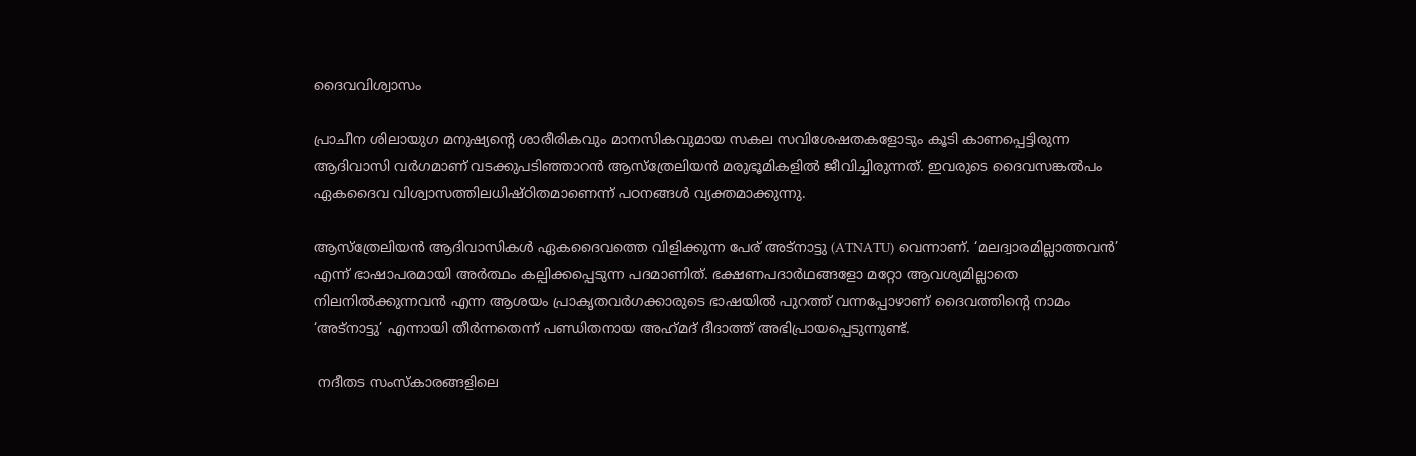ദൈവവിശ്വാസം

പ്രാചീന ശിലായുഗ മനുഷ്യന്റെ ശാരീരികവും മാനസികവുമായ സകല സവിശേഷതകളോടും കൂടി കാണപ്പെട്ടിരുന്ന ആദിവാസി വര്‍ഗമാണ് വടക്കുപടിഞ്ഞാറന്‍ ആസ്‌ത്രേലിയന്‍ മരുഭൂമികളില്‍ ജീവിച്ചിരുന്നത്. ഇവരുടെ ദൈവസങ്കല്‍പം ഏകദൈവ വിശ്വാസത്തിലധിഷ്ഠിതമാണെന്ന് പഠനങ്ങള്‍ വ്യക്തമാക്കുന്നു.

ആസ്‌ത്രേലിയന്‍ ആദിവാസികള്‍ ഏകദൈവത്തെ വിളിക്കുന്ന പേര് അട്‌നാട്ടു (ATNATU) വെന്നാണ്. ‘മലദ്വാരമില്ലാത്തവന്‍’ എന്ന് ഭാഷാപരമായി അര്‍ത്ഥം കല്പിക്കപ്പെടുന്ന പദമാണിത്. ഭക്ഷണപദാര്‍ഥങ്ങളോ മറ്റോ ആവശ്യമില്ലാതെ നിലനില്‍ക്കുന്നവന്‍ എന്ന ആശയം പ്രാകൃതവര്‍ഗക്കാരുടെ ഭാഷയില്‍ പുറത്ത് വന്നപ്പോഴാണ് ദൈവത്തിന്റെ നാമം ‘അട്‌നാട്ടു’ എന്നായി തീര്‍ന്നതെന്ന് പണ്ഡിതനായ അഹ്‌മദ് ദീദാത്ത് അഭിപ്രായപ്പെടുന്നുണ്ട്.

 നദീതട സംസ്‌കാരങ്ങളിലെ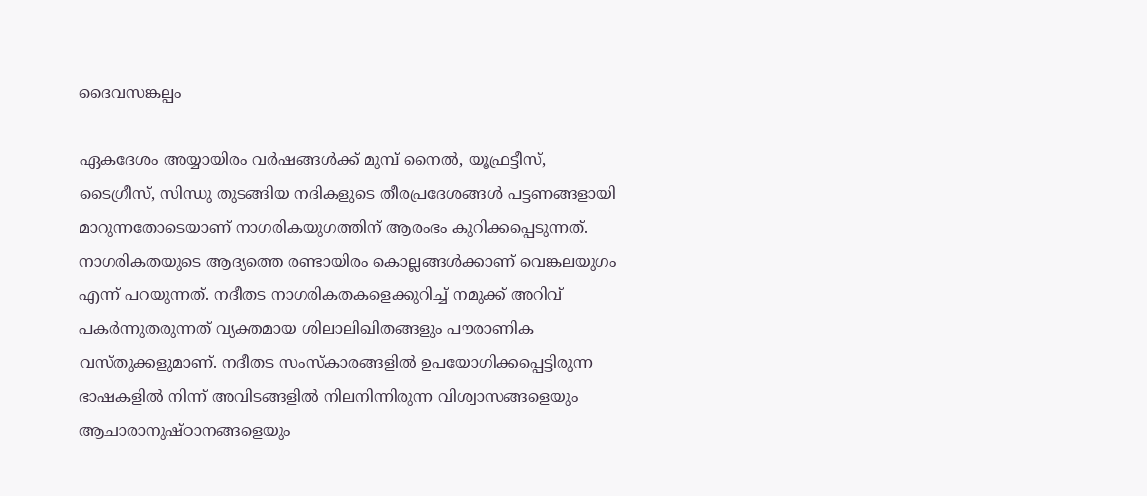ദൈവസങ്കല്പം

ഏകദേശം അയ്യായിരം വര്‍ഷങ്ങള്‍ക്ക് മുമ്പ് നൈല്‍, യൂഫ്രട്ടീസ്, ടൈഗ്രീസ്, സിന്ധു തുടങ്ങിയ നദികളുടെ തീരപ്രദേശങ്ങള്‍ പട്ടണങ്ങളായി മാറുന്നതോടെയാണ് നാഗരികയുഗത്തിന് ആരംഭം കുറിക്കപ്പെടുന്നത്. നാഗരികതയുടെ ആദ്യത്തെ രണ്ടായിരം കൊല്ലങ്ങള്‍ക്കാണ് വെങ്കലയുഗം എന്ന് പറയുന്നത്. നദീതട നാഗരികതകളെക്കുറിച്ച് നമുക്ക് അറിവ് പകര്‍ന്നുതരുന്നത് വ്യക്തമായ ശിലാലിഖിതങ്ങളും പൗരാണിക വസ്തുക്കളുമാണ്. നദീതട സംസ്‌കാരങ്ങളില്‍ ഉപയോഗിക്കപ്പെട്ടിരുന്ന ഭാഷകളില്‍ നിന്ന് അവിടങ്ങളില്‍ നിലനിന്നിരുന്ന വിശ്വാസങ്ങളെയും ആചാരാനുഷ്ഠാനങ്ങളെയും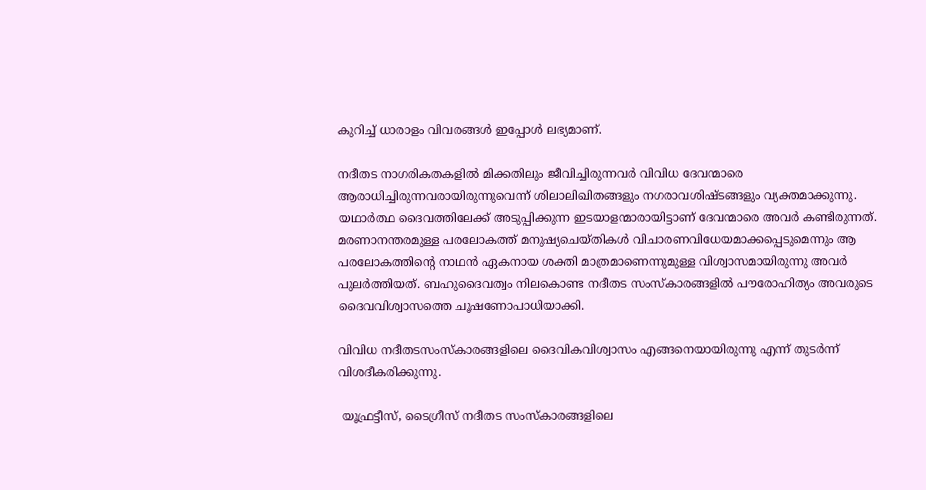കുറിച്ച് ധാരാളം വിവരങ്ങള്‍ ഇപ്പോള്‍ ലഭ്യമാണ്.

നദീതട നാഗരികതകളില്‍ മിക്കതിലും ജീവിച്ചിരുന്നവര്‍ വിവിധ ദേവന്മാരെ ആരാധിച്ചിരുന്നവരായിരുന്നുവെന്ന് ശിലാലിഖിതങ്ങളും നഗരാവശിഷ്ടങ്ങളും വ്യക്തമാക്കുന്നു. യഥാര്‍ത്ഥ ദൈവത്തിലേക്ക് അടുപ്പിക്കുന്ന ഇടയാളന്മാരായിട്ടാണ് ദേവന്മാരെ അവര്‍ കണ്ടിരുന്നത്. മരണാനന്തരമുള്ള പരലോകത്ത് മനുഷ്യചെയ്തികള്‍ വിചാരണവിധേയമാക്കപ്പെടുമെന്നും ആ പരലോകത്തിന്റെ നാഥന്‍ ഏകനായ ശക്തി മാത്രമാണെന്നുമുള്ള വിശ്വാസമായിരുന്നു അവര്‍ പുലര്‍ത്തിയത്. ബഹുദൈവത്വം നിലകൊണ്ട നദീതട സംസ്‌കാരങ്ങളില്‍ പൗരോഹിത്യം അവരുടെ ദൈവവിശ്വാസത്തെ ചൂഷണോപാധിയാക്കി.

വിവിധ നദീതടസംസ്‌കാരങ്ങളിലെ ദൈവികവിശ്വാസം എങ്ങനെയായിരുന്നു എന്ന് തുടര്‍ന്ന് വിശദീകരിക്കുന്നു.

 യൂഫ്രട്ടീസ്, ടൈഗ്രീസ് നദീതട സംസ്‌കാരങ്ങളിലെ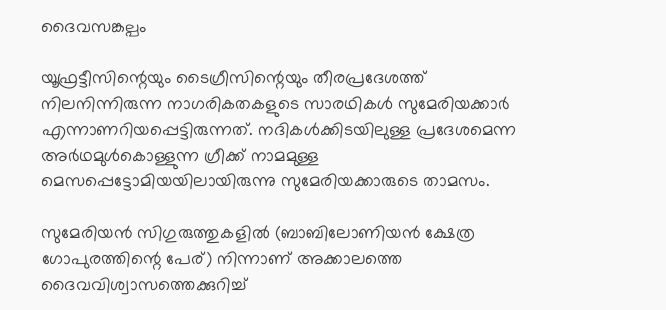ദൈവസങ്കല്പം

യൂഫ്രട്ടീസിന്റെയും ടൈഗ്രീസിന്റെയും തീരപ്രദേശത്ത് നിലനിന്നിരുന്ന നാഗരികതകളുടെ സാരഥികള്‍ സുമേരിയക്കാര്‍ എന്നാണറിയപ്പെട്ടിരുന്നത്. നദികള്‍ക്കിടയിലുള്ള പ്രദേശമെന്ന അര്‍ഥമുള്‍കൊള്ളുന്ന ഗ്രീക്ക് നാമമുള്ള മെസപ്പെട്ടോമിയയിലായിരുന്നു സുമേരിയക്കാരുടെ താമസം.

സുമേരിയന്‍ സിഗുരുത്തുകളില്‍ (ബാബിലോണിയന്‍ ക്ഷേത്ര ഗോപുരത്തിന്റെ പേര്) നിന്നാണ് അക്കാലത്തെ ദൈവവിശ്വാസത്തെക്കുറിച്ച്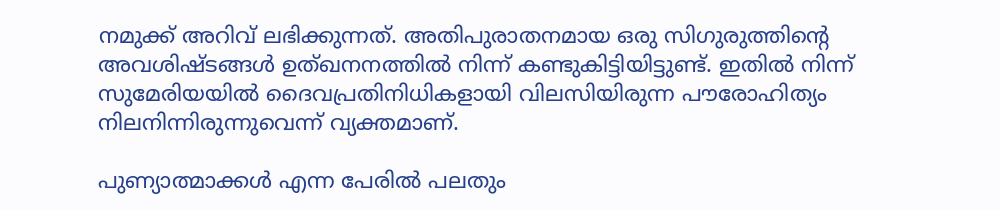നമുക്ക് അറിവ് ലഭിക്കുന്നത്. അതിപുരാതനമായ ഒരു സിഗുരുത്തിന്റെ അവശിഷ്ടങ്ങള്‍ ഉത്ഖനനത്തില്‍ നിന്ന് കണ്ടുകിട്ടിയിട്ടുണ്ട്. ഇതില്‍ നിന്ന് സുമേരിയയില്‍ ദൈവപ്രതിനിധികളായി വിലസിയിരുന്ന പൗരോഹിത്യം നിലനിന്നിരുന്നുവെന്ന് വ്യക്തമാണ്.

പുണ്യാത്മാക്കള്‍ എന്ന പേരില്‍ പലതും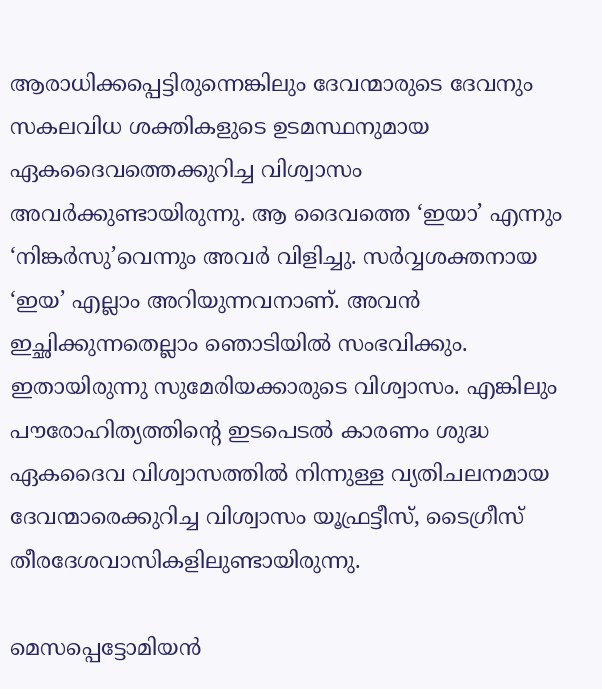ആരാധിക്കപ്പെട്ടിരുന്നെങ്കിലും ദേവന്മാരുടെ ദേവനും സകലവിധ ശക്തികളുടെ ഉടമസ്ഥനുമായ ഏകദൈവത്തെക്കുറിച്ച വിശ്വാസം അവര്‍ക്കുണ്ടായിരുന്നു. ആ ദൈവത്തെ ‘ഇയാ’ എന്നും ‘നിങ്കര്‍സു’വെന്നും അവര്‍ വിളിച്ചു. സര്‍വ്വശക്തനായ ‘ഇയ’ എല്ലാം അറിയുന്നവനാണ്. അവന്‍ ഇച്ഛിക്കുന്നതെല്ലാം ഞൊടിയില്‍ സംഭവിക്കും. ഇതായിരുന്നു സുമേരിയക്കാരുടെ വിശ്വാസം. എങ്കിലും പൗരോഹിത്യത്തിന്റെ ഇടപെടല്‍ കാരണം ശുദ്ധ ഏകദൈവ വിശ്വാസത്തില്‍ നിന്നുള്ള വ്യതിചലനമായ ദേവന്മാരെക്കുറിച്ച വിശ്വാസം യൂഫ്രട്ടീസ്, ടൈഗ്രീസ് തീരദേശവാസികളിലുണ്ടായിരുന്നു.

മെസപ്പെട്ടോമിയന്‍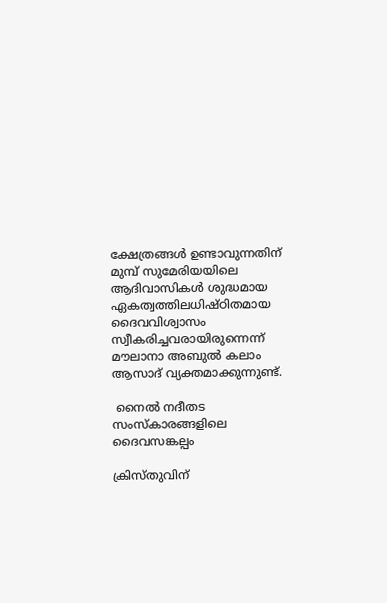ക്ഷേത്രങ്ങള്‍ ഉണ്ടാവുന്നതിന് മുമ്പ് സുമേരിയയിലെ ആദിവാസികള്‍ ശുദ്ധമായ ഏകത്വത്തിലധിഷ്ഠിതമായ ദൈവവിശ്വാസം സ്വീകരിച്ചവരായിരുന്നെന്ന് മൗലാനാ അബുല്‍ കലാം ആസാദ് വ്യക്തമാക്കുന്നുണ്ട്.

 നൈല്‍ നദീതട സംസ്‌കാരങ്ങളിലെ ദൈവസങ്കല്പം

ക്രിസ്തുവിന്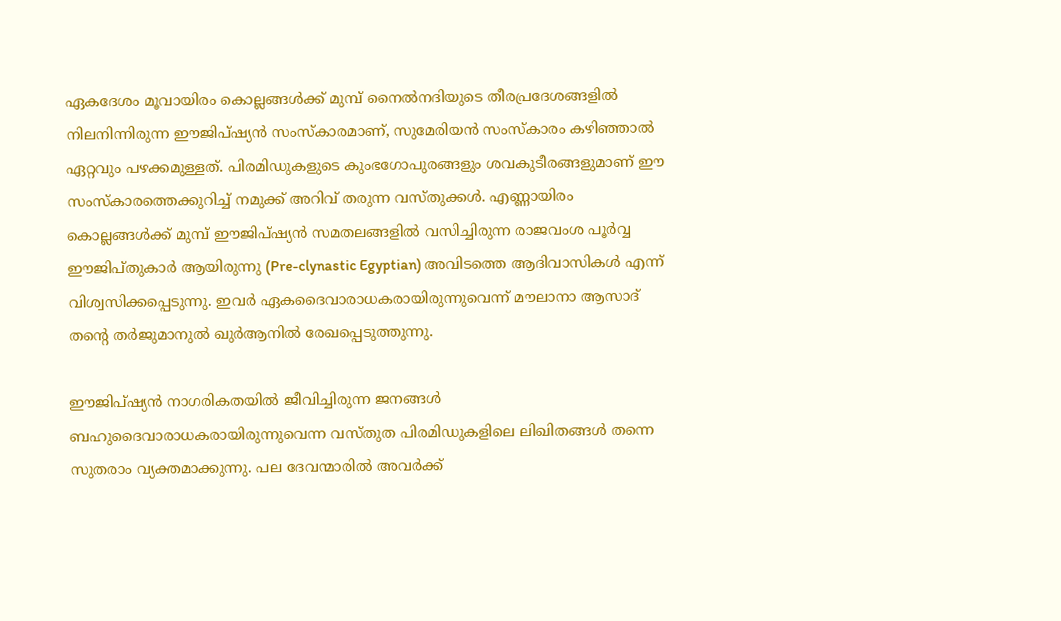ഏകദേശം മൂവായിരം കൊല്ലങ്ങള്‍ക്ക് മുമ്പ് നൈല്‍നദിയുടെ തീരപ്രദേശങ്ങളില്‍ നിലനിന്നിരുന്ന ഈജിപ്ഷ്യന്‍ സംസ്‌കാരമാണ്, സുമേരിയന്‍ സംസ്‌കാരം കഴിഞ്ഞാല്‍ ഏറ്റവും പഴക്കമുള്ളത്. പിരമിഡുകളുടെ കുംഭഗോപുരങ്ങളും ശവകുടീരങ്ങളുമാണ് ഈ സംസ്‌കാരത്തെക്കുറിച്ച് നമുക്ക് അറിവ് തരുന്ന വസ്തുക്കള്‍. എണ്ണായിരം കൊല്ലങ്ങള്‍ക്ക് മുമ്പ് ഈജിപ്ഷ്യന്‍ സമതലങ്ങളില്‍ വസിച്ചിരുന്ന രാജവംശ പൂര്‍വ്വ ഈജിപ്തുകാര്‍ ആയിരുന്നു (Pre-clynastic Egyptian) അവിടത്തെ ആദിവാസികള്‍ എന്ന് വിശ്വസിക്കപ്പെടുന്നു. ഇവര്‍ ഏകദൈവാരാധകരായിരുന്നുവെന്ന് മൗലാനാ ആസാദ് തന്റെ തര്‍ജുമാനുല്‍ ഖുര്‍ആനില്‍ രേഖപ്പെടുത്തുന്നു.

ഈജിപ്ഷ്യന്‍ നാഗരികതയില്‍ ജീവിച്ചിരുന്ന ജനങ്ങള്‍ ബഹുദൈവാരാധകരായിരുന്നുവെന്ന വസ്തുത പിരമിഡുകളിലെ ലിഖിതങ്ങള്‍ തന്നെ സുതരാം വ്യക്തമാക്കുന്നു. പല ദേവന്മാരില്‍ അവര്‍ക്ക്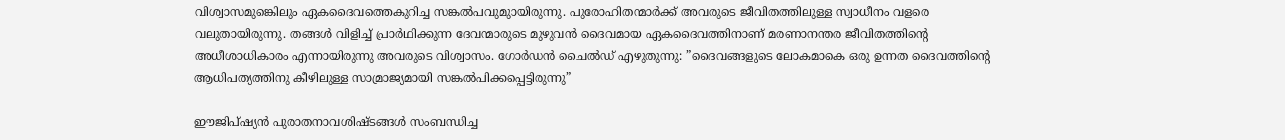വിശ്വാസമുങ്കെിലും ഏകദൈവത്തെകുറിച്ച സങ്കല്‍പവുമുായിരുന്നു. പുരോഹിതന്മാര്‍ക്ക് അവരുടെ ജീവിതത്തിലുള്ള സ്വാധീനം വളരെ വലുതായിരുന്നു. തങ്ങള്‍ വിളിച്ച് പ്രാര്‍ഥിക്കുന്ന ദേവന്മാരുടെ മുഴുവന്‍ ദൈവമായ ഏകദൈവത്തിനാണ് മരണാനന്തര ജീവിതത്തിന്റെ അധീശാധികാരം എന്നായിരുന്നു അവരുടെ വിശ്വാസം. ഗോര്‍ഡന്‍ ചൈല്‍ഡ് എഴുതുന്നു: ”ദൈവങ്ങളുടെ ലോകമാകെ ഒരു ഉന്നത ദൈവത്തിന്റെ ആധിപത്യത്തിനു കീഴിലുള്ള സാമ്രാജ്യമായി സങ്കല്‍പിക്കപ്പെട്ടിരുന്നു”

ഈജിപ്ഷ്യന്‍ പുരാതനാവശിഷ്ടങ്ങള്‍ സംബന്ധിച്ച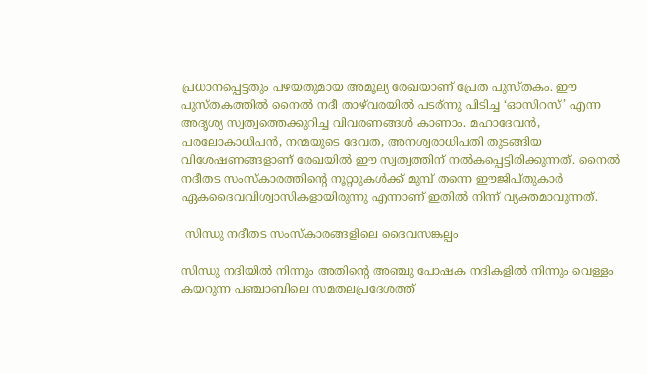പ്രധാനപ്പെട്ടതും പഴയതുമായ അമൂല്യ രേഖയാണ് പ്രേത പുസ്തകം. ഈ പുസ്തകത്തില്‍ നൈല്‍ നദീ താഴ്‌വരയില്‍ പടര്ന്നു പിടിച്ച ‘ഓസിറസ്’ എന്ന അദൃശ്യ സ്വത്വത്തെക്കുറിച്ച വിവരണങ്ങള്‍ കാണാം. മഹാദേവന്‍, പരലോകാധിപന്‍, നന്മയുടെ ദേവത, അനശ്വരാധിപതി തുടങ്ങിയ വിശേഷണങ്ങളാണ് രേഖയില്‍ ഈ സ്വത്വത്തിന് നല്‍കപ്പെട്ടിരിക്കുന്നത്. നൈല്‍ നദീതട സംസ്‌കാരത്തിന്റെ നൂറ്റാുകള്‍ക്ക് മുമ്പ് തന്നെ ഈജിപ്തുകാര്‍ ഏകദൈവവിശ്വാസികളായിരുന്നു എന്നാണ് ഇതില്‍ നിന്ന് വ്യക്തമാവുന്നത്.

 സിന്ധു നദീതട സംസ്‌കാരങ്ങളിലെ ദൈവസങ്കല്പം

സിന്ധു നദിയില്‍ നിന്നും അതിന്റെ അഞ്ചു പോഷക നദികളില്‍ നിന്നും വെള്ളം കയറുന്ന പഞ്ചാബിലെ സമതലപ്രദേശത്ത്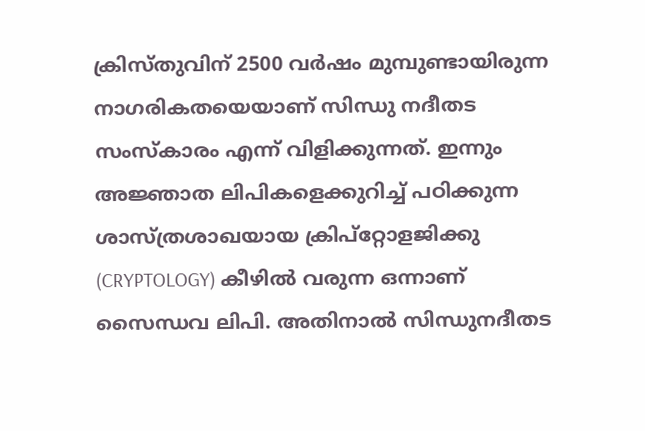ക്രിസ്തുവിന് 2500 വര്‍ഷം മുമ്പുണ്ടായിരുന്ന നാഗരികതയെയാണ് സിന്ധു നദീതട സംസ്‌കാരം എന്ന് വിളിക്കുന്നത്. ഇന്നും അജ്ഞാത ലിപികളെക്കുറിച്ച് പഠിക്കുന്ന ശാസ്ത്രശാഖയായ ക്രിപ്‌റ്റോളജിക്കു (CRYPTOLOGY) കീഴില്‍ വരുന്ന ഒന്നാണ് സൈന്ധവ ലിപി. അതിനാല്‍ സിന്ധുനദീതട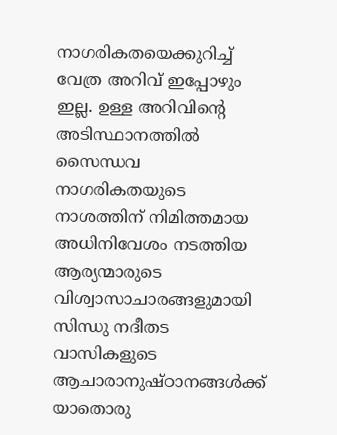നാഗരികതയെക്കുറിച്ച് വേത്ര അറിവ് ഇപ്പോഴും ഇല്ല. ഉള്ള അറിവിന്റെ അടിസ്ഥാനത്തില്‍ സൈന്ധവ നാഗരികതയുടെ നാശത്തിന് നിമിത്തമായ അധിനിവേശം നടത്തിയ ആര്യന്മാരുടെ വിശ്വാസാചാരങ്ങളുമായി സിന്ധു നദീതട വാസികളുടെ ആചാരാനുഷ്ഠാനങ്ങള്‍ക്ക് യാതൊരു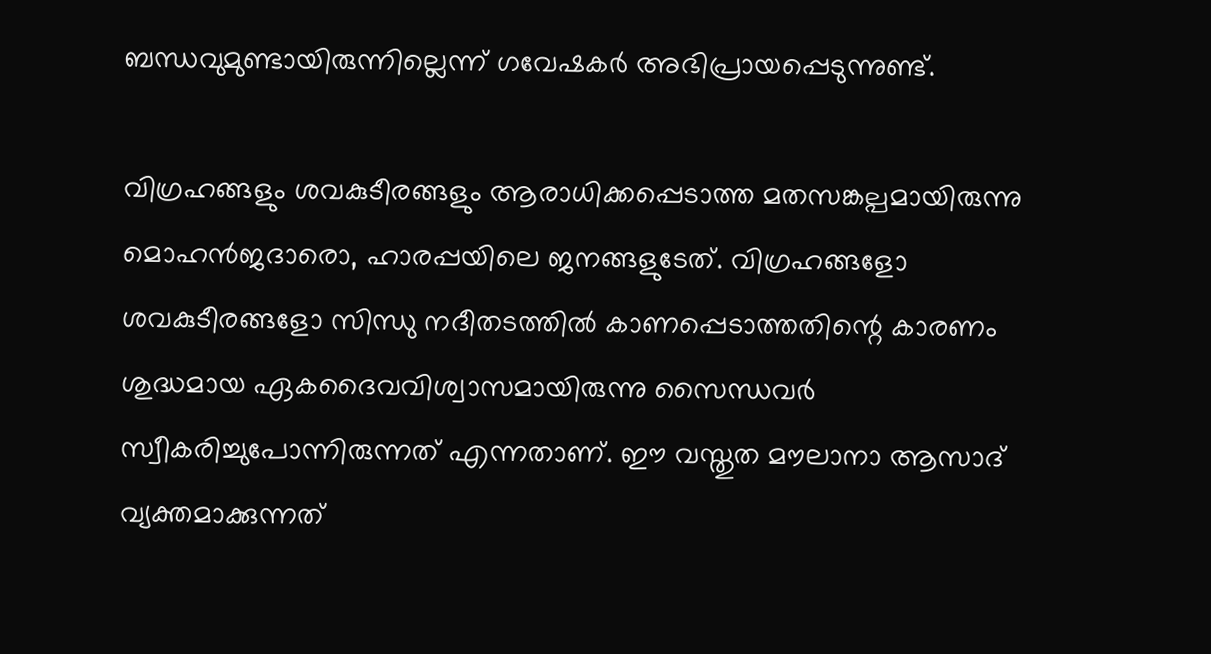ബന്ധവുമുണ്ടായിരുന്നില്ലെന്ന് ഗവേഷകര്‍ അഭിപ്രായപ്പെടുന്നുണ്ട്.

വിഗ്രഹങ്ങളും ശവകുടീരങ്ങളും ആരാധിക്കപ്പെടാത്ത മതസങ്കല്പമായിരുന്നു മൊഹന്‍ജദാരൊ, ഹാരപ്പയിലെ ജനങ്ങളുടേത്. വിഗ്രഹങ്ങളോ ശവകുടീരങ്ങളോ സിന്ധു നദീതടത്തില്‍ കാണപ്പെടാത്തതിന്റെ കാരണം ശുദ്ധമായ ഏകദൈവവിശ്വാസമായിരുന്നു സൈന്ധവര്‍ സ്വീകരിച്ചുപോന്നിരുന്നത് എന്നതാണ്. ഈ വസ്തുത മൗലാനാ ആസാദ് വ്യക്തമാക്കുന്നത്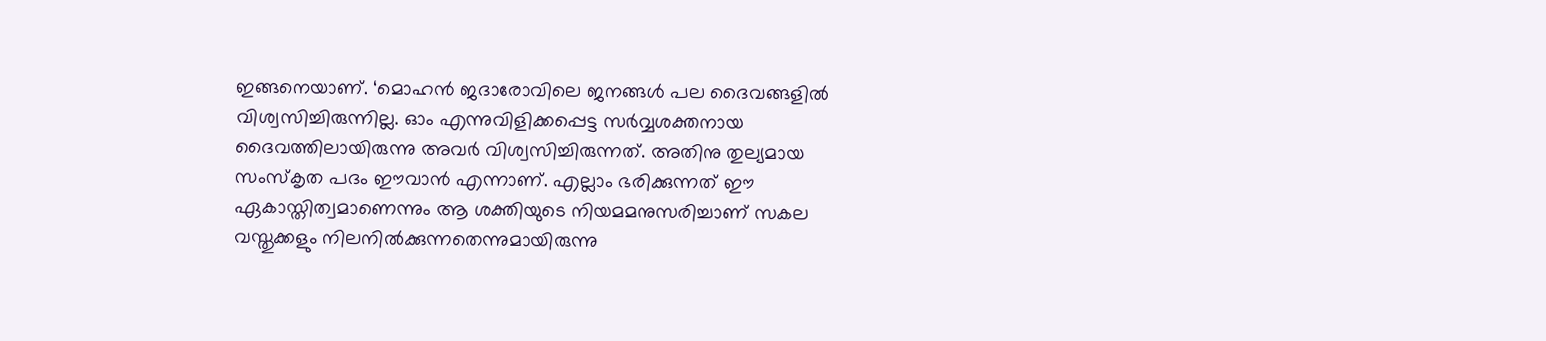ഇങ്ങനെയാണ്. ‘മൊഹന്‍ ജദാരോവിലെ ജനങ്ങള്‍ പല ദൈവങ്ങളില്‍ വിശ്വസിച്ചിരുന്നില്ല. ഓം എന്നുവിളിക്കപ്പെട്ട സര്‍വ്വശക്തനായ ദൈവത്തിലായിരുന്നു അവര്‍ വിശ്വസിച്ചിരുന്നത്. അതിനു തുല്യമായ സംസ്‌കൃത പദം ഈവാന്‍ എന്നാണ്. എല്ലാം ഭരിക്കുന്നത് ഈ ഏകാസ്തിത്വമാണെന്നും ആ ശക്തിയുടെ നിയമമനുസരിച്ചാണ് സകല വസ്തുക്കളും നിലനില്‍ക്കുന്നതെന്നുമായിരുന്നു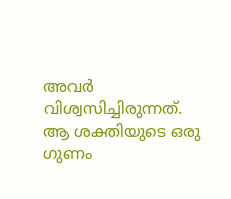അവര്‍ വിശ്വസിച്ചിരുന്നത്. ആ ശക്തിയുടെ ഒരു ഗുണം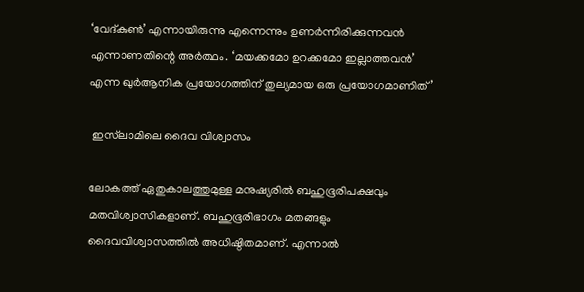‘വേദ്കുണ്‍’ എന്നായിരുന്നു എന്നെന്നും ഉണര്‍ന്നിരിക്കുന്നവന്‍ എന്നാണതിന്റെ അര്‍ത്ഥം. ‘മയക്കമോ ഉറക്കമോ ഇല്ലാത്തവന്‍’ എന്ന ഖുര്‍ആനിക പ്രയോഗത്തിന് തുല്യമായ ഒരു പ്രയോഗമാണിത്’

 ഇസ്‌ലാമിലെ ദൈവ വിശ്വാസം

ലോകത്ത് ഏതുകാലത്തുമുള്ള മനുഷ്യരില്‍ ബഹുഭൂരിപക്ഷവും മതവിശ്വാസികളാണ്. ബഹുഭൂരിഭാഗം മതങ്ങളും ദൈവവിശ്വാസത്തില്‍ അധിഷ്ഠിതമാണ്. എന്നാല്‍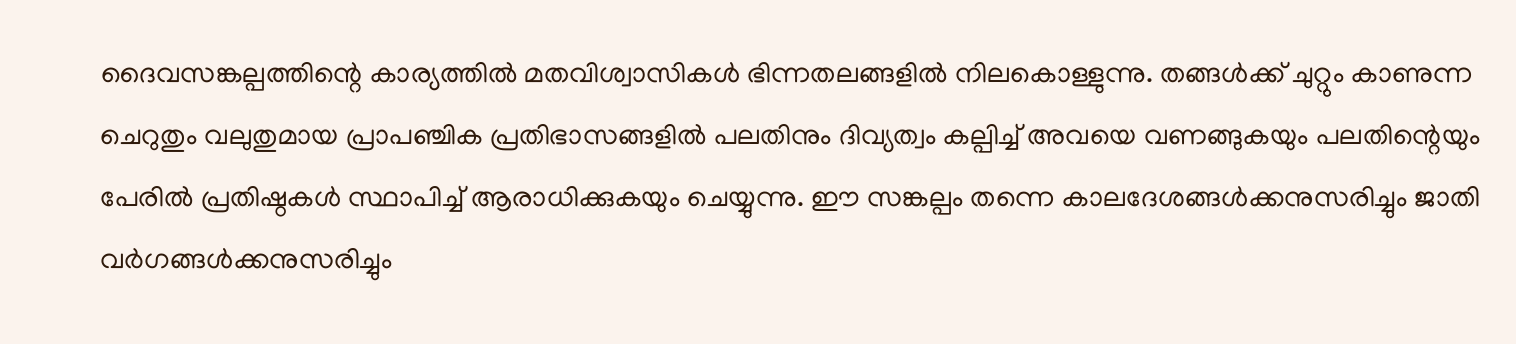ദൈവസങ്കല്പത്തിന്റെ കാര്യത്തില്‍ മതവിശ്വാസികള്‍ ഭിന്നതലങ്ങളില്‍ നിലകൊള്ളുന്നു. തങ്ങള്‍ക്ക് ചുറ്റും കാണുന്ന ചെറുതും വലുതുമായ പ്രാപഞ്ചിക പ്രതിഭാസങ്ങളില്‍ പലതിനും ദിവ്യത്വം കല്പിച്ച് അവയെ വണങ്ങുകയും പലതിന്റെയും പേരില്‍ പ്രതിഷ്ഠകള്‍ സ്ഥാപിച്ച് ആരാധിക്കുകയും ചെയ്യുന്നു. ഈ സങ്കല്പം തന്നെ കാലദേശങ്ങള്‍ക്കനുസരിച്ചും ജാതി വര്‍ഗങ്ങള്‍ക്കനുസരിച്ചും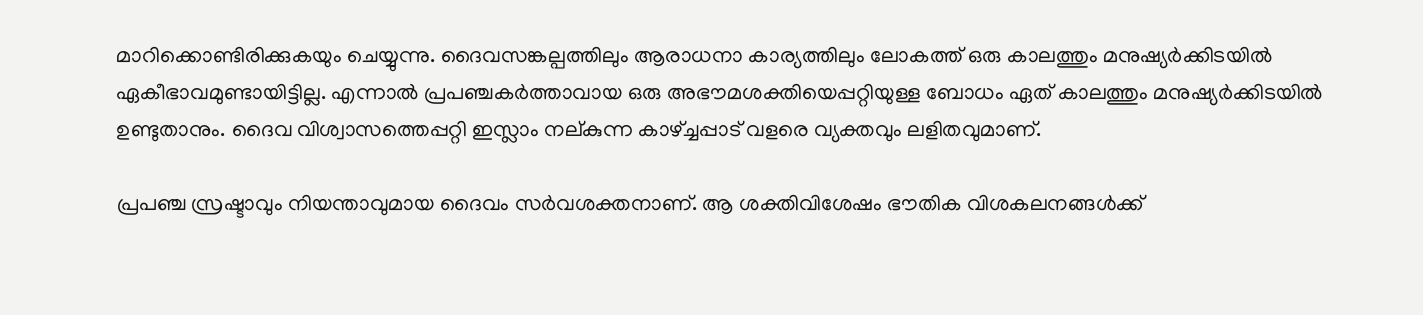മാറിക്കൊണ്ടിരിക്കുകയും ചെയ്യുന്നു. ദൈവസങ്കല്പത്തിലും ആരാധനാ കാര്യത്തിലും ലോകത്ത് ഒരു കാലത്തും മനുഷ്യര്‍ക്കിടയില്‍ ഏകീഭാവമുണ്ടായിട്ടില്ല. എന്നാല്‍ പ്രപഞ്ചകര്‍ത്താവായ ഒരു അഭൗമശക്തിയെപ്പറ്റിയുള്ള ബോധം ഏത് കാലത്തും മനുഷ്യര്‍ക്കിടയില്‍ ഉണ്ടുതാനും. ദൈവ വിശ്വാസത്തെപ്പറ്റി ഇസ്ലാം നല്കുന്ന കാഴ്ച്ചപ്പാട് വളരെ വ്യക്തവും ലളിതവുമാണ്.

പ്രപഞ്ച സ്രഷ്ടാവും നിയന്താവുമായ ദൈവം സര്‍വശക്തനാണ്. ആ ശക്തിവിശേഷം ഭൗതിക വിശകലനങ്ങള്‍ക്ക്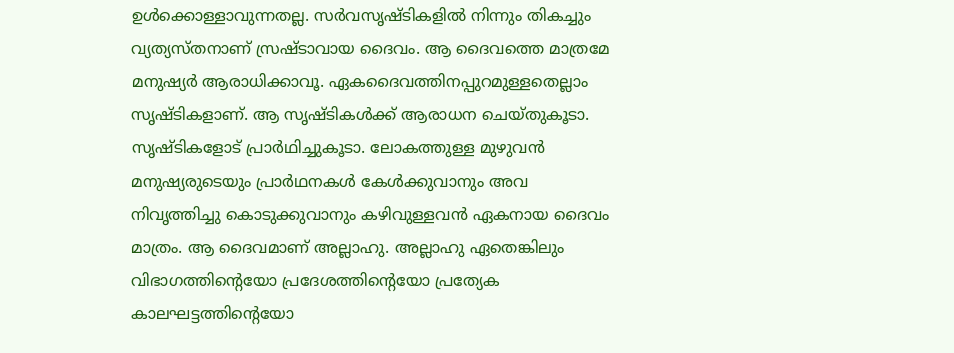ഉള്‍ക്കൊള്ളാവുന്നതല്ല. സര്‍വസൃഷ്ടികളില്‍ നിന്നും തികച്ചും വ്യത്യസ്തനാണ് സ്രഷ്ടാവായ ദൈവം. ആ ദൈവത്തെ മാത്രമേ മനുഷ്യര്‍ ആരാധിക്കാവൂ. ഏകദൈവത്തിനപ്പുറമുള്ളതെല്ലാം സൃഷ്ടികളാണ്. ആ സൃഷ്ടികള്‍ക്ക് ആരാധന ചെയ്തുകൂടാ. സൃഷ്ടികളോട് പ്രാര്‍ഥിച്ചുകൂടാ. ലോകത്തുള്ള മുഴുവന്‍ മനുഷ്യരുടെയും പ്രാര്‍ഥനകള്‍ കേള്‍ക്കുവാനും അവ നിവൃത്തിച്ചു കൊടുക്കുവാനും കഴിവുള്ളവന്‍ ഏകനായ ദൈവം മാത്രം. ആ ദൈവമാണ് അല്ലാഹു. അല്ലാഹു ഏതെങ്കിലും വിഭാഗത്തിന്റെയോ പ്രദേശത്തിന്റെയോ പ്രത്യേക കാലഘട്ടത്തിന്റെയോ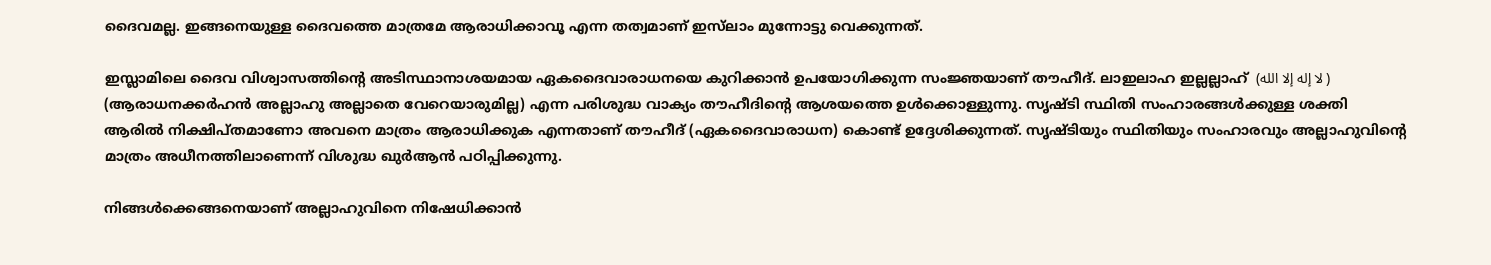ദൈവമല്ല. ഇങ്ങനെയുള്ള ദൈവത്തെ മാത്രമേ ആരാധിക്കാവൂ എന്ന തത്വമാണ് ഇസ്‌ലാം മുന്നോട്ടു വെക്കുന്നത്.

ഇസ്ലാമിലെ ദൈവ വിശ്വാസത്തിന്റെ അടിസ്ഥാനാശയമായ ഏകദൈവാരാധനയെ കുറിക്കാന്‍ ഉപയോഗിക്കുന്ന സംജ്ഞയാണ് തൗഹീദ്. ലാഇലാഹ ഇല്ലല്ലാഹ്  (لا إله إلا الله ) (ആരാധനക്കര്‍ഹന്‍ അല്ലാഹു അല്ലാതെ വേറെയാരുമില്ല) എന്ന പരിശുദ്ധ വാക്യം തൗഹീദിന്റെ ആശയത്തെ ഉള്‍ക്കൊള്ളുന്നു. സൃഷ്ടി സ്ഥിതി സംഹാരങ്ങള്‍ക്കുള്ള ശക്തി ആരില്‍ നിക്ഷിപ്തമാണോ അവനെ മാത്രം ആരാധിക്കുക എന്നതാണ് തൗഹീദ് (ഏകദൈവാരാധന) കൊണ്ട് ഉദ്ദേശിക്കുന്നത്. സൃഷ്ടിയും സ്ഥിതിയും സംഹാരവും അല്ലാഹുവിന്റെ മാത്രം അധീനത്തിലാണെന്ന് വിശുദ്ധ ഖുര്‍ആന്‍ പഠിപ്പിക്കുന്നു.

നിങ്ങള്‍ക്കെങ്ങനെയാണ് അല്ലാഹുവിനെ നിഷേധിക്കാന്‍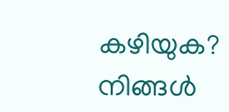കഴിയുക? നിങ്ങള്‍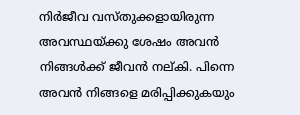നിര്‍ജീവ വസ്തുക്കളായിരുന്ന അവസ്ഥയ്ക്കു ശേഷം അവന്‍ നിങ്ങള്‍ക്ക് ജീവന്‍ നല്കി. പിന്നെ അവന്‍ നിങ്ങളെ മരിപ്പിക്കുകയും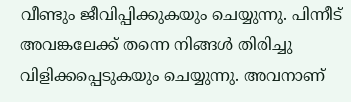വീണ്ടും ജീവിപ്പിക്കുകയും ചെയ്യുന്നു. പിന്നീട് അവങ്കലേക്ക് തന്നെ നിങ്ങള്‍ തിരിച്ചു വിളിക്കപ്പെടുകയും ചെയ്യുന്നു. അവനാണ്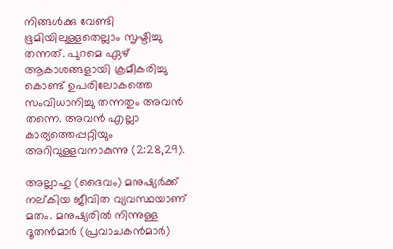നിങ്ങള്‍ക്കു വേണ്ടി ഭൂമിയിലുള്ളതെല്ലാം സൃഷ്ടിച്ചു തന്നത്. പുറമെ ഏഴ് ആകാശങ്ങളായി ക്രമീകരിച്ചു കൊണ്ട് ഉപരിലോകത്തെ സംവിധാനിച്ചു തന്നതും അവന്‍ തന്നെ. അവന്‍ എല്ലാ കാര്യത്തെപ്പറ്റിയും അറിവുള്ളവനാകുന്നു (2:28,29).

അല്ലാഹു (ദൈവം) മനുഷ്യര്‍ക്ക് നല്കിയ ജീവിത വ്യവസ്ഥയാണ് മതം. മനുഷ്യരില്‍ നിന്നുള്ള ദൂതന്‍മാര്‍ (പ്രവാചകന്‍മാര്‍)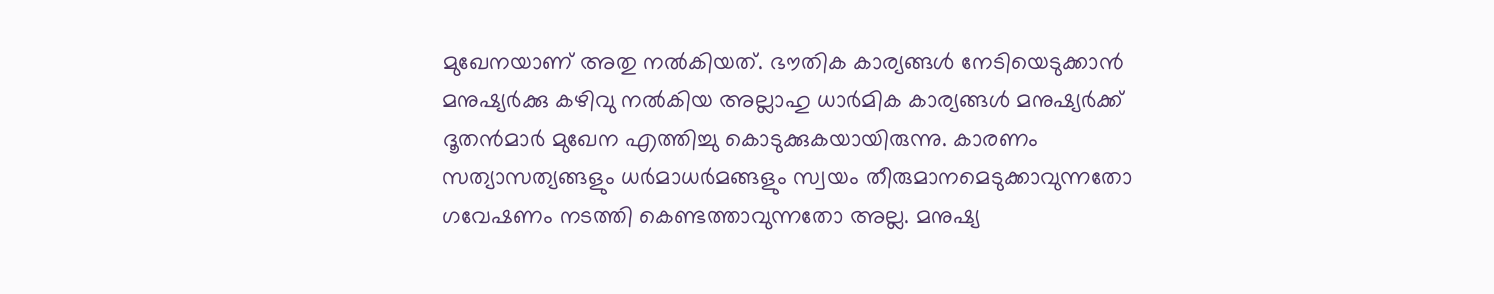മുഖേനയാണ് അതു നല്‍കിയത്. ഭൗതിക കാര്യങ്ങള്‍ നേടിയെടുക്കാന്‍ മനുഷ്യര്‍ക്കു കഴിവു നല്‍കിയ അല്ലാഹു ധാര്‍മിക കാര്യങ്ങള്‍ മനുഷ്യര്‍ക്ക് ദൂതന്‍മാര്‍ മുഖേന എത്തിച്ചു കൊടുക്കുകയായിരുന്നു. കാരണം സത്യാസത്യങ്ങളും ധര്‍മാധര്‍മങ്ങളും സ്വയം തീരുമാനമെടുക്കാവുന്നതോ ഗവേഷണം നടത്തി കെണ്ടത്താവുന്നതോ അല്ല. മനുഷ്യ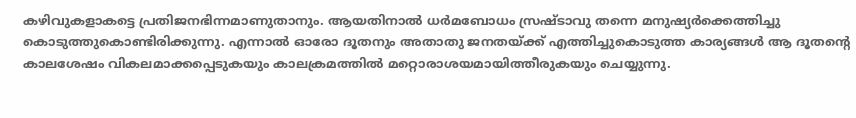കഴിവുകളാകട്ടെ പ്രതിജനഭിന്നമാണുതാനും. ആയതിനാല്‍ ധര്‍മബോധം സ്രഷ്ടാവു തന്നെ മനുഷ്യര്‍ക്കെത്തിച്ചു കൊടുത്തുകൊണ്ടിരിക്കുന്നു. എന്നാല്‍ ഓരോ ദൂതനും അതാതു ജനതയ്ക്ക് എത്തിച്ചുകൊടുത്ത കാര്യങ്ങള്‍ ആ ദൂതന്റെ കാലശേഷം വികലമാക്കപ്പെടുകയും കാലക്രമത്തില്‍ മറ്റൊരാശയമായിത്തീരുകയും ചെയ്യുന്നു.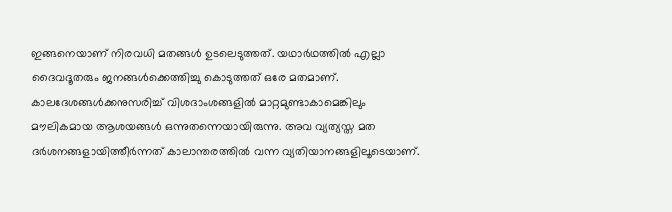ഇങ്ങനെയാണ് നിരവധി മതങ്ങള്‍ ഉടലെടുത്തത്. യഥാര്‍ഥത്തില്‍ എല്ലാ ദൈവദൂതരും ജനങ്ങള്‍ക്കെത്തിച്ചു കൊടുത്തത് ഒരേ മതമാണ്. കാലദേശങ്ങള്‍ക്കനുസരിച്ച് വിശദാംശങ്ങളില്‍ മാറ്റമുണ്ടാകാമെങ്കിലും മൗലികമായ ആശയങ്ങള്‍ ഒന്നുതന്നെയായിരുന്നു. അവ വ്യത്യസ്ത മത ദര്‍ശനങ്ങളായിത്തീര്‍ന്നത് കാലാന്തരത്തില്‍ വന്ന വ്യതിയാനങ്ങളിലൂടെയാണ്.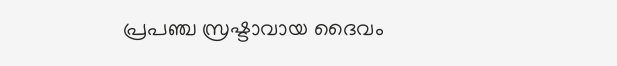പ്രപഞ്ച സ്രഷ്ടാവായ ദൈവം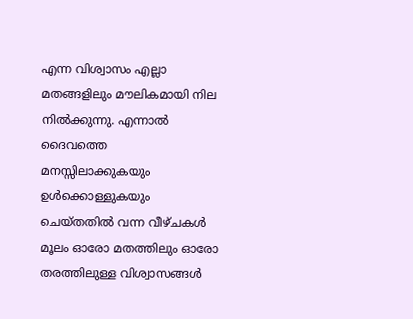എന്ന വിശ്വാസം എല്ലാ മതങ്ങളിലും മൗലികമായി നില നില്‍ക്കുന്നു. എന്നാല്‍ ദൈവത്തെ മനസ്സിലാക്കുകയും ഉള്‍ക്കൊള്ളുകയും ചെയ്തതില്‍ വന്ന വീഴ്ചകള്‍ മൂലം ഓരോ മതത്തിലും ഓരോ തരത്തിലുള്ള വിശ്വാസങ്ങള്‍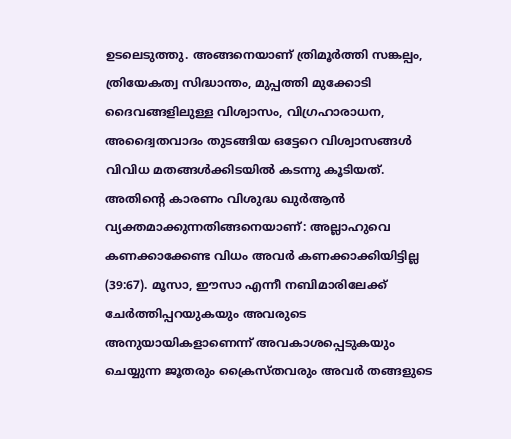ഉടലെടുത്തു. അങ്ങനെയാണ് ത്രിമൂര്‍ത്തി സങ്കല്പം, ത്രിയേകത്വ സിദ്ധാന്തം, മുപ്പത്തി മുക്കോടി ദൈവങ്ങളിലുള്ള വിശ്വാസം, വിഗ്രഹാരാധന, അദ്വൈതവാദം തുടങ്ങിയ ഒട്ടേറെ വിശ്വാസങ്ങള്‍ വിവിധ മതങ്ങള്‍ക്കിടയില്‍ കടന്നു കൂടിയത്. അതിന്റെ കാരണം വിശുദ്ധ ഖുര്‍ആന്‍ വ്യക്തമാക്കുന്നതിങ്ങനെയാണ്: അല്ലാഹുവെ കണക്കാക്കേണ്ട വിധം അവര്‍ കണക്കാക്കിയിട്ടില്ല (39:67). മൂസാ, ഈസാ എന്നീ നബിമാരിലേക്ക് ചേര്‍ത്തിപ്പറയുകയും അവരുടെ അനുയായികളാണെന്ന് അവകാശപ്പെടുകയും ചെയ്യുന്ന ജൂതരും ക്രൈസ്തവരും അവര്‍ തങ്ങളുടെ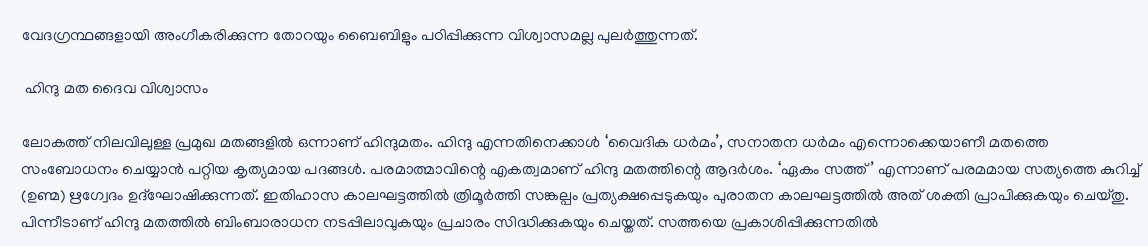വേദഗ്രന്ഥങ്ങളായി അംഗീകരിക്കുന്ന തോറയും ബൈബിളും പഠിപ്പിക്കുന്ന വിശ്വാസമല്ല പുലര്‍ത്തുന്നത്.

 ഹിന്ദു മത ദൈവ വിശ്വാസം

ലോകത്ത് നിലവിലുള്ള പ്രമുഖ മതങ്ങളില്‍ ഒന്നാണ് ഹിന്ദുമതം. ഹിന്ദു എന്നതിനെക്കാള്‍ ‘വൈദിക ധര്‍മം’, സനാതന ധര്‍മം എന്നൊക്കെയാണീ മതത്തെ സംബോധനം ചെയ്യാന്‍ പറ്റിയ കൃത്യമായ പദങ്ങള്‍. പരമാത്മാവിന്റെ എകത്വമാണ് ഹിന്ദു മതത്തിന്റെ ആദര്‍ശം. ‘ഏകം സത്ത്’ എന്നാണ് പരമമായ സത്യത്തെ കുറിച്ച് (ഉണ്മ) ഋഗ്വേദം ഉദ്‌ഘോഷിക്കുന്നത്. ഇതിഹാസ കാലഘട്ടത്തില്‍ ത്രിമൂര്‍ത്തി സങ്കല്പം പ്രത്യക്ഷപ്പെടുകയും പുരാതന കാലഘട്ടത്തില്‍ അത് ശക്തി പ്രാപിക്കുകയും ചെയ്തു. പിന്നീടാണ് ഹിന്ദു മതത്തില്‍ ബിംബാരാധന നടപ്പിലാവുകയും പ്രചാരം സിദ്ധിക്കുകയും ചെയ്തത്. സത്തയെ പ്രകാശിപ്പിക്കുന്നതില്‍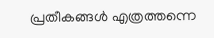പ്രതീകങ്ങള്‍ എത്രത്തന്നെ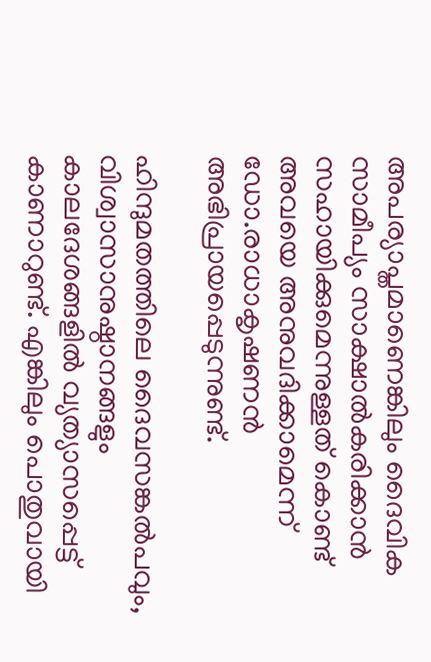അപര്യാപ്തമാണെങ്കിലും ദൈവിക സാമീപ്യം സാക്ഷാല്‍കരിക്കാന്‍ സഹായിക്കുമെന്നുള്ളത് കൊണ്ട് അവയെ അനുവദിക്കാമെന്ന് ഡോ.രാധാകൃഷണന്‍ അഭിപ്രായപ്പെടുന്നുണ്ട്.

ഹിന്ദുമതത്തിലെ ദൈവസങ്കല്‍പവും, വിശ്വാസാനുഷ്ഠാനങ്ങളും കാലദേശങ്ങളില്‍ വ്യത്യാസപ്പെട്ട് കാണാറുണ്ട്. എങ്കിലും പൊതുവായി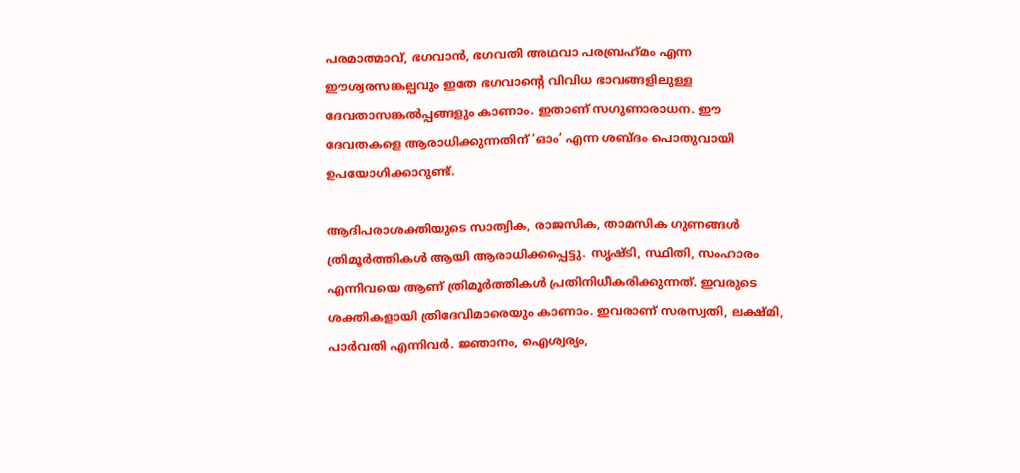പരമാത്മാവ്, ഭഗവാന്‍, ഭഗവതി അഥവാ പരബ്രഹ്‌മം എന്ന ഈശ്വരസങ്കല്പവും ഇതേ ഭഗവാന്റെ വിവിധ ഭാവങ്ങളിലുള്ള ദേവതാസങ്കല്‍പ്പങ്ങളും കാണാം. ഇതാണ് സഗുണാരാധന. ഈ ദേവതകളെ ആരാധിക്കുന്നതിന് ‘ഓം’ എന്ന ശബ്ദം പൊതുവായി ഉപയോഗിക്കാറുണ്ട്.

ആദിപരാശക്തിയുടെ സാത്വിക, രാജസിക, താമസിക ഗുണങ്ങള്‍ ത്രിമൂര്‍ത്തികള്‍ ആയി ആരാധിക്കപ്പെട്ടു. സൃഷ്ടി, സ്ഥിതി, സംഹാരം എന്നിവയെ ആണ് ത്രിമൂര്‍ത്തികള്‍ പ്രതിനിധീകരിക്കുന്നത്. ഇവരുടെ ശക്തികളായി ത്രിദേവിമാരെയും കാണാം. ഇവരാണ് സരസ്വതി, ലക്ഷ്മി, പാര്‍വതി എന്നിവര്‍. ജ്ഞാനം, ഐശ്വര്യം,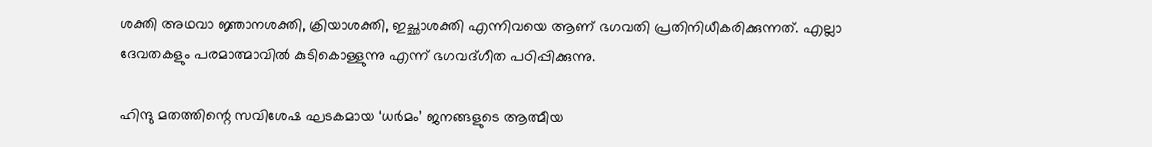ശക്തി അഥവാ ജ്ഞാനശക്തി, ക്രിയാശക്തി, ഇച്ഛാശക്തി എന്നിവയെ ആണ് ഭഗവതി പ്രതിനിധീകരിക്കുന്നത്. എല്ലാ ദേവതകളും പരമാത്മാവില്‍ കുടികൊള്ളുന്നു എന്ന് ഭഗവദ്ഗീത പഠിപ്പിക്കുന്നു.

ഹിന്ദു മതത്തിന്റെ സവിശേഷ ഘടകമായ ‘ധര്‍മം’ ജനങ്ങളുടെ ആത്മീയ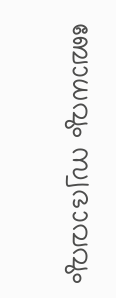ബോധവും സ്വഭാവവും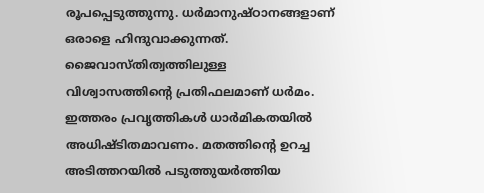രൂപപ്പെടുത്തുന്നു. ധര്‍മാനുഷ്ഠാനങ്ങളാണ് ഒരാളെ ഹിന്ദുവാക്കുന്നത്. ജൈവാസ്തിത്വത്തിലുള്ള വിശ്വാസത്തിന്റെ പ്രതിഫലമാണ് ധര്‍മം. ഇത്തരം പ്രവൃത്തികള്‍ ധാര്‍മികതയില്‍ അധിഷ്ടിതമാവണം. മതത്തിന്റെ ഉറച്ച അടിത്തറയില്‍ പടുത്തുയര്‍ത്തിയ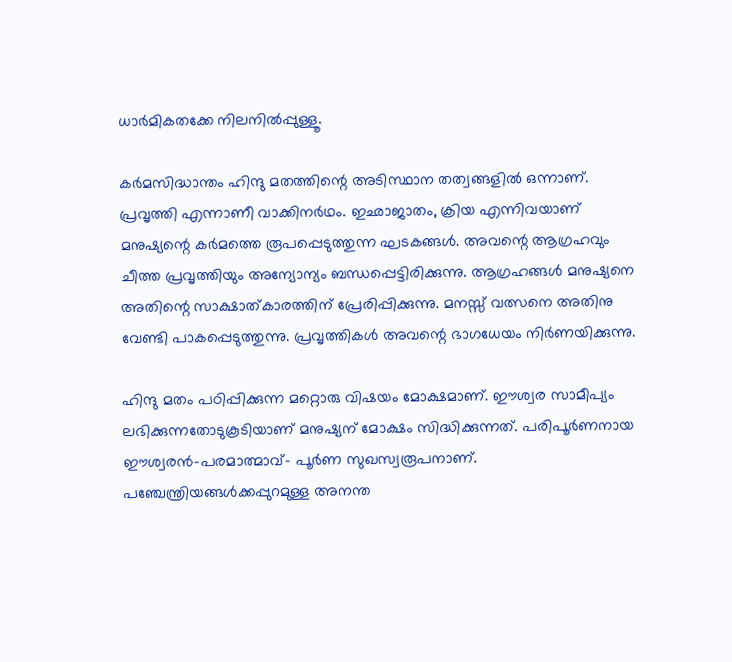ധാര്‍മികതക്കേ നിലനില്‍പ്പുള്ളൂ.

കര്‍മസിദ്ധാന്തം ഹിന്ദു മതത്തിന്റെ അടിസ്ഥാന തത്വങ്ങളില്‍ ഒന്നാണ്. പ്രവൃത്തി എന്നാണീ വാക്കിനര്‍ഥം. ഇഛാജാതം, ക്രിയ എന്നിവയാണ് മനുഷ്യന്റെ കര്‍മത്തെ രൂപപ്പെടുത്തുന്ന ഘടകങ്ങള്‍. അവന്റെ ആഗ്രഹവും ചീത്ത പ്രവൃത്തിയും അന്യോന്യം ബന്ധപ്പെട്ടിരിക്കുന്നു. ആഗ്രഹങ്ങള്‍ മനുഷ്യനെ അതിന്റെ സാക്ഷാത്കാരത്തിന് പ്രേരിപ്പിക്കുന്നു. മനസ്സ് വത്സനെ അതിനു വേണ്ടി പാകപ്പെടുത്തുന്നു. പ്രവൃത്തികള്‍ അവന്റെ ഭാഗധേയം നിര്‍ണയിക്കുന്നു.

ഹിന്ദു മതം പഠിപ്പിക്കുന്ന മറ്റൊരു വിഷയം മോക്ഷമാണ്. ഈശ്വര സാമീപ്യം ലഭിക്കുന്നതോടുകൂടിയാണ് മനുഷ്യന് മോക്ഷം സിദ്ധിക്കുന്നത്. പരിപൂര്‍ണനായ ഈശ്വരന്‍-പരമാത്മാവ്- പൂര്‍ണ സുഖസ്വരൂപനാണ്. പഞ്ചേന്ത്രിയങ്ങള്‍ക്കപ്പുറമുള്ള അനന്ത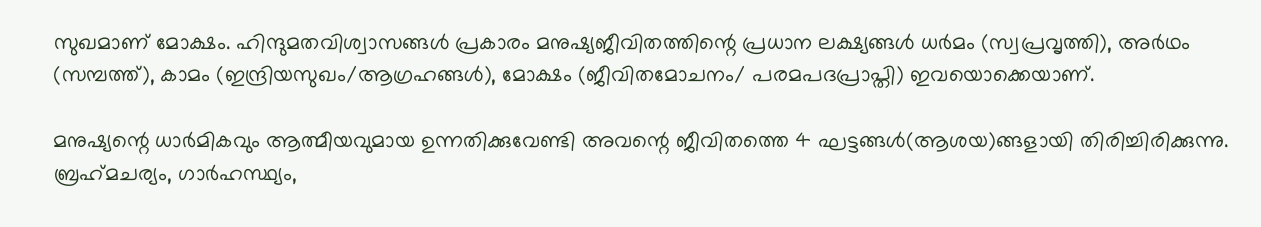സുഖമാണ് മോക്ഷം. ഹിന്ദുമതവിശ്വാസങ്ങള്‍ പ്രകാരം മനുഷ്യജീവിതത്തിന്റെ പ്രധാന ലക്ഷ്യങ്ങള്‍ ധര്‍മം (സ്വപ്രവൃത്തി), അര്‍ഥം (സമ്പത്ത്), കാമം (ഇന്ദ്രിയസുഖം/ആഗ്രഹങ്ങള്‍), മോക്ഷം (ജീവിതമോചനം/ പരമപദപ്രാപ്തി) ഇവയൊക്കെയാണ്.

മനുഷ്യന്റെ ധാര്‍മികവും ആത്മീയവുമായ ഉന്നതിക്കുവേണ്ടി അവന്റെ ജീവിതത്തെ 4 ഘട്ടങ്ങള്‍(ആശയ)ങ്ങളായി തിരിച്ചിരിക്കുന്നു. ബ്രഹ്‌മചര്യം, ഗാര്‍ഹസ്ഥ്യം,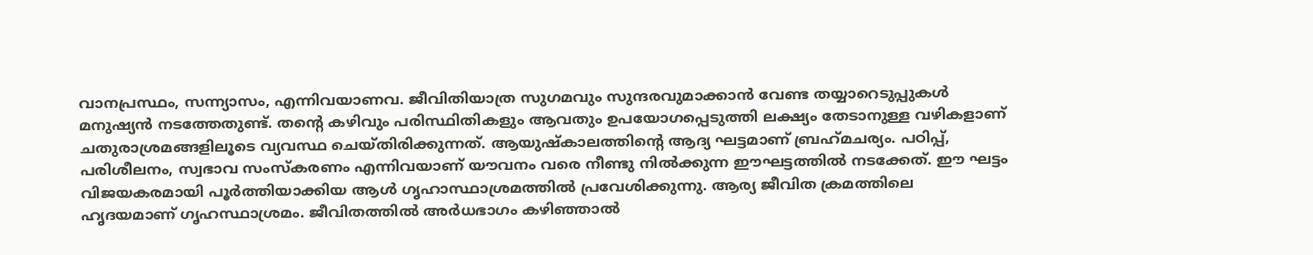വാനപ്രസ്ഥം, സന്ന്യാസം, എന്നിവയാണവ. ജീവിതിയാത്ര സുഗമവും സുന്ദരവുമാക്കാന്‍ വേണ്ട തയ്യാറെടുപ്പുകള്‍ മനുഷ്യന്‍ നടത്തേതുണ്ട്. തന്റെ കഴിവും പരിസ്ഥിതികളും ആവതും ഉപയോഗപ്പെടുത്തി ലക്ഷ്യം തേടാനുള്ള വഴികളാണ് ചതുരാശ്രമങ്ങളിലൂടെ വ്യവസ്ഥ ചെയ്തിരിക്കുന്നത്. ആയുഷ്‌കാലത്തിന്റെ ആദ്യ ഘട്ടമാണ് ബ്രഹ്‌മചര്യം. പഠിപ്പ്, പരിശീലനം, സ്വഭാവ സംസ്‌കരണം എന്നിവയാണ് യൗവനം വരെ നീണ്ടു നില്‍ക്കുന്ന ഈഘട്ടത്തില്‍ നടക്കേത്. ഈ ഘട്ടം വിജയകരമായി പൂര്‍ത്തിയാക്കിയ ആള്‍ ഗൃഹാസ്ഥാശ്രമത്തില്‍ പ്രവേശിക്കുന്നു. ആര്യ ജീവിത ക്രമത്തിലെ ഹൃദയമാണ് ഗൃഹസ്ഥാശ്രമം. ജീവിതത്തില്‍ അര്‍ധഭാഗം കഴിഞ്ഞാല്‍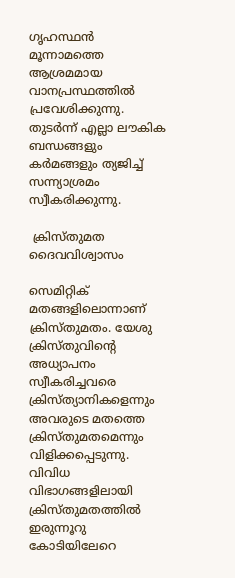ഗൃഹസ്ഥന്‍ മൂന്നാമത്തെ ആശ്രമമായ വാനപ്രസ്ഥത്തില്‍ പ്രവേശിക്കുന്നു. തുടര്‍ന്ന് എല്ലാ ലൗകിക ബന്ധങ്ങളും കര്‍മങ്ങളും ത്യജിച്ച് സന്ന്യാശ്രമം സ്വീകരിക്കുന്നു.

 ക്രിസ്തുമത ദൈവവിശ്വാസം

സെമിറ്റിക് മതങ്ങളിലൊന്നാണ് ക്രിസ്തുമതം. യേശു ക്രിസ്തുവിന്റെ അധ്യാപനം സ്വീകരിച്ചവരെ ക്രിസ്ത്യാനികളെന്നും അവരുടെ മതത്തെ ക്രിസ്തുമതമെന്നും വിളിക്കപ്പെടുന്നു. വിവിധ വിഭാഗങ്ങളിലായി ക്രിസ്തുമതത്തില്‍ ഇരുന്നൂറു കോടിയിലേറെ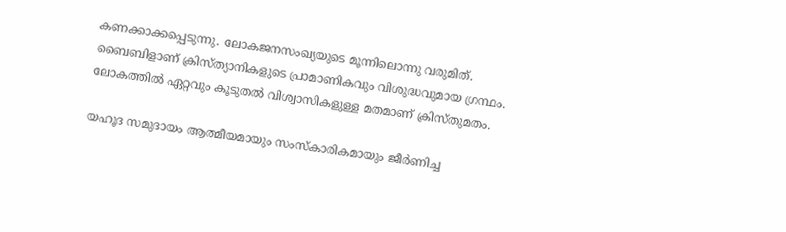കണക്കാക്കപ്പെടുന്നു. ലോകജനസംഖ്യയുടെ മൂന്നിലൊന്നു വരുമിത്. ബൈബിളാണ് ക്രിസ്ത്യാനികളുടെ പ്രാമാണികവും വിശുദ്ധവുമായ ഗ്രന്ഥം. ലോകത്തില്‍ ഏറ്റവും കൂടുതല്‍ വിശ്വാസികളുള്ള മതമാണ് ക്രിസ്തുമതം.

യഹൂദ സമുദായം ആത്മീയമായും സംസ്‌കാരികമായും ജീര്‍ണിച്ച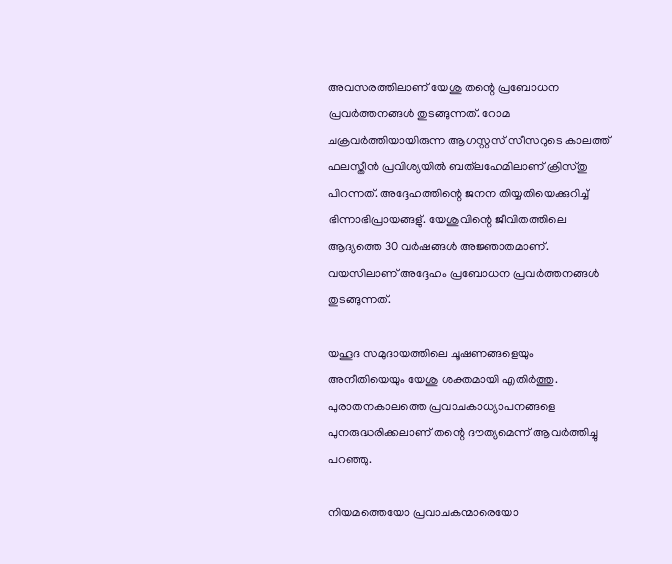അവസരത്തിലാണ് യേശു തന്റെ പ്രബോധന പ്രവര്‍ത്തനങ്ങള്‍ തുടങ്ങുന്നത്. റോമ ചക്രവര്‍ത്തിയായിരുന്ന ആഗസ്റ്റസ് സീസറുടെ കാലത്ത് ഫലസ്തീന്‍ പ്രവിശ്യയില്‍ ബത്‌ലഹേമിലാണ് ക്രിസ്തു പിറന്നത്. അദ്ദേഹത്തിന്റെ ജനന തിയ്യതിയെക്കുറിച്ച് ഭിന്നാഭിപ്രായങ്ങളു്. യേശുവിന്റെ ജീവിതത്തിലെ ആദ്യത്തെ 30 വര്‍ഷങ്ങള്‍ അജ്ഞാതമാണ്. വയസിലാണ് അദ്ദേഹം പ്രബോധന പ്രവര്‍ത്തനങ്ങള്‍ തുടങ്ങുന്നത്.

യഹൂദ സമുദായത്തിലെ ചൂഷണങ്ങളെയും അനീതിയെയും യേശു ശക്തമായി എതിര്‍ത്തു. പുരാതനകാലത്തെ പ്രവാചകാധ്യാപനങ്ങളെ പുനരുദ്ധരിക്കലാണ് തന്റെ ദൗത്യമെന്ന് ആവര്‍ത്തിച്ചു പറഞ്ഞു.

നിയമത്തെയോ പ്രവാചകന്മാരെയോ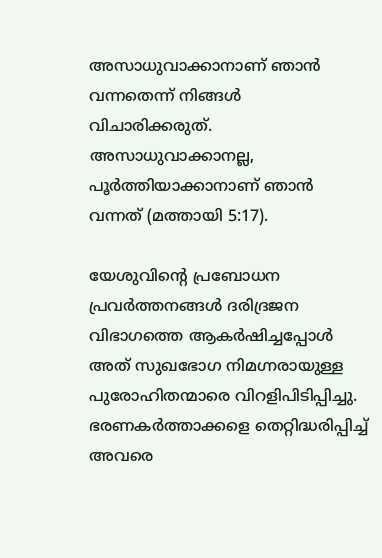അസാധുവാക്കാനാണ് ഞാന്‍ വന്നതെന്ന് നിങ്ങള്‍ വിചാരിക്കരുത്. അസാധുവാക്കാനല്ല, പൂര്‍ത്തിയാക്കാനാണ് ഞാന്‍ വന്നത് (മത്തായി 5:17).

യേശുവിന്റെ പ്രബോധന പ്രവര്‍ത്തനങ്ങള്‍ ദരിദ്രജന വിഭാഗത്തെ ആകര്‍ഷിച്ചപ്പോള്‍ അത് സുഖഭോഗ നിമഗ്നരായുള്ള പുരോഹിതന്മാരെ വിറളിപിടിപ്പിച്ചു. ഭരണകര്‍ത്താക്കളെ തെറ്റിദ്ധരിപ്പിച്ച് അവരെ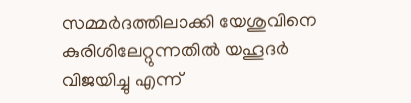സമ്മര്‍ദത്തിലാക്കി യേശുവിനെ കുരിശിലേറ്റുന്നതില്‍ യഹൂദര്‍ വിജയിച്ചു എന്ന്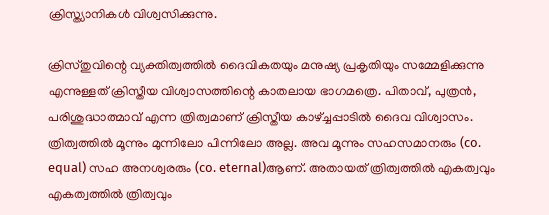ക്രിസ്ത്യാനികള്‍ വിശ്വസിക്കുന്നു.

ക്രിസ്തുവിന്റെ വ്യക്തിത്വത്തില്‍ ദൈവികതയും മനുഷ്യ പ്രകൃതിയും സമ്മേളിക്കുന്നു എന്നുള്ളത് ക്രിസ്തീയ വിശ്വാസത്തിന്റെ കാതലായ ഭാഗമത്രെ. പിതാവ്, പുത്രന്‍, പരിശുദ്ധാത്മാവ് എന്ന ത്രിത്വമാണ് ക്രിസ്തീയ കാഴ്ച്ചപ്പാടില്‍ ദൈവ വിശ്വാസം. ത്രിത്വത്തില്‍ മൂന്നും മുന്നിലോ പിന്നിലോ അല്ല. അവ മൂന്നും സഹസമാനരും (co. equal) സഹ അനശ്വരരും (co. eternal)ആണ്. അതായത് ത്രിത്വത്തില്‍ എകത്വവും എകത്വത്തില്‍ ത്രിത്വവും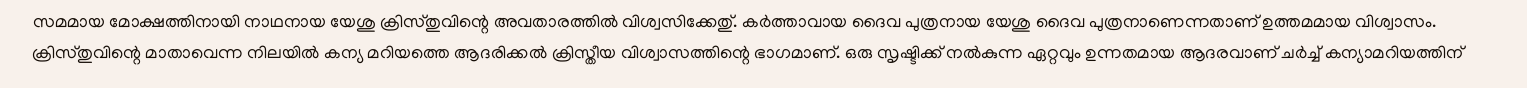സമമായ മോക്ഷത്തിനായി നാഥനായ യേശു ക്രിസ്തുവിന്റെ അവതാരത്തില്‍ വിശ്വസിക്കേതു്. കര്‍ത്താവായ ദൈവ പുത്രനായ യേശു ദൈവ പുത്രനാണെന്നതാണ് ഉത്തമമായ വിശ്വാസം. ക്രിസ്തുവിന്റെ മാതാവെന്ന നിലയില്‍ കന്യ മറിയത്തെ ആദരിക്കല്‍ ക്രിസ്തീയ വിശ്വാസത്തിന്റെ ഭാഗമാണ്. ഒരു സൃഷ്ടിക്ക് നല്‍കുന്ന ഏറ്റവും ഉന്നതമായ ആദരവാണ് ചര്‍ച്ച് കന്യാമറിയത്തിന്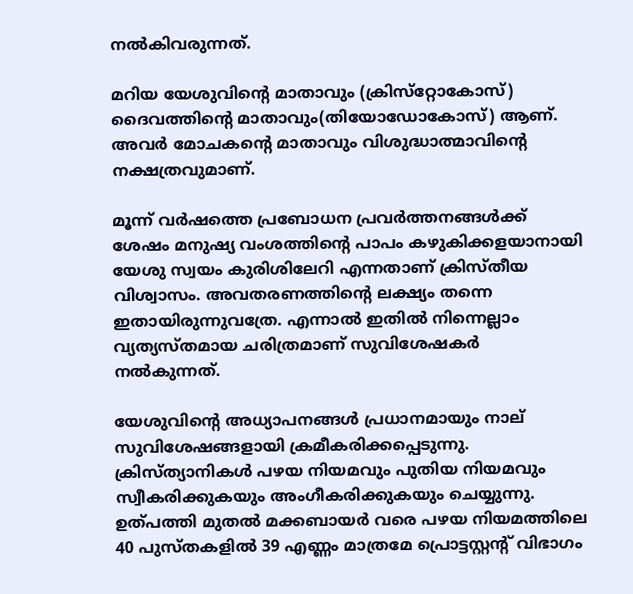നല്‍കിവരുന്നത്.

മറിയ യേശുവിന്റെ മാതാവും (ക്രിസ്‌റ്റോകോസ്) ദൈവത്തിന്റെ മാതാവും(തിയോഡോകോസ്) ആണ്. അവര്‍ മോചകന്റെ മാതാവും വിശുദ്ധാത്മാവിന്റെ നക്ഷത്രവുമാണ്.

മൂന്ന് വര്‍ഷത്തെ പ്രബോധന പ്രവര്‍ത്തനങ്ങള്‍ക്ക് ശേഷം മനുഷ്യ വംശത്തിന്റെ പാപം കഴുകിക്കളയാനായി യേശു സ്വയം കുരിശിലേറി എന്നതാണ് ക്രിസ്തീയ വിശ്വാസം. അവതരണത്തിന്റെ ലക്ഷ്യം തന്നെ ഇതായിരുന്നുവത്രേ. എന്നാല്‍ ഇതില്‍ നിന്നെല്ലാം വ്യത്യസ്തമായ ചരിത്രമാണ് സുവിശേഷകര്‍ നല്‍കുന്നത്.

യേശുവിന്റെ അധ്യാപനങ്ങള്‍ പ്രധാനമായും നാല് സുവിശേഷങ്ങളായി ക്രമീകരിക്കപ്പെടുന്നു. ക്രിസ്ത്യാനികള്‍ പഴയ നിയമവും പുതിയ നിയമവും സ്വീകരിക്കുകയും അംഗീകരിക്കുകയും ചെയ്യുന്നു. ഉത്പത്തി മുതല്‍ മക്കബായര്‍ വരെ പഴയ നിയമത്തിലെ 40 പുസ്തകളില്‍ 39 എണ്ണം മാത്രമേ പ്രൊട്ടസ്റ്റന്റ് വിഭാഗം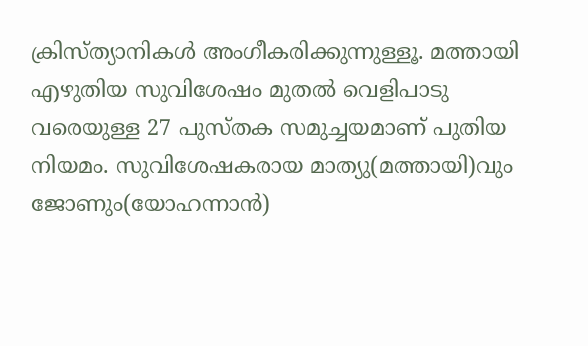ക്രിസ്ത്യാനികള്‍ അംഗീകരിക്കുന്നുള്ളൂ. മത്തായി എഴുതിയ സുവിശേഷം മുതല്‍ വെളിപാടു വരെയുള്ള 27 പുസ്തക സമുച്ചയമാണ് പുതിയ നിയമം. സുവിശേഷകരായ മാത്യു(മത്തായി)വും ജോണും(യോഹന്നാന്‍)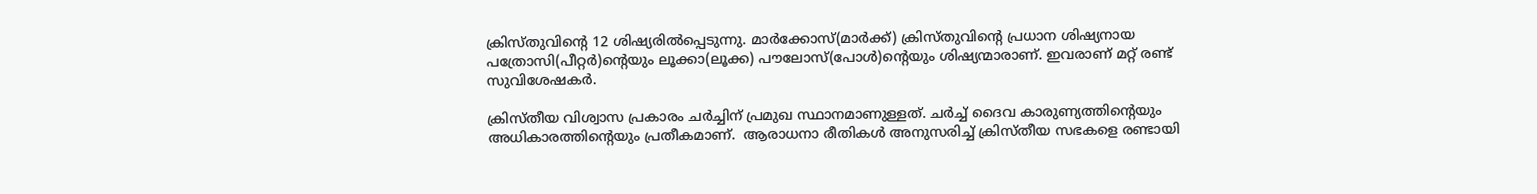ക്രിസ്തുവിന്റെ 12 ശിഷ്യരില്‍പ്പെടുന്നു. മാര്‍ക്കോസ്(മാര്‍ക്ക്) ക്രിസ്തുവിന്റെ പ്രധാന ശിഷ്യനായ പത്രോസി(പീറ്റര്‍)ന്റെയും ലൂക്കാ(ലൂക്ക) പൗലോസ്(പോള്‍)ന്റെയും ശിഷ്യന്മാരാണ്. ഇവരാണ് മറ്റ് രണ്ട് സുവിശേഷകര്‍.

ക്രിസ്തീയ വിശ്വാസ പ്രകാരം ചര്‍ച്ചിന് പ്രമുഖ സ്ഥാനമാണുള്ളത്. ചര്‍ച്ച് ദൈവ കാരുണ്യത്തിന്റെയും അധികാരത്തിന്റെയും പ്രതീകമാണ്.  ആരാധനാ രീതികള്‍ അനുസരിച്ച് ക്രിസ്തീയ സഭകളെ രണ്ടായി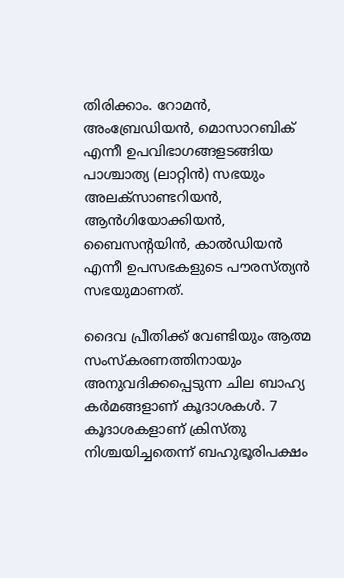തിരിക്കാം. റോമന്‍, അംബ്രേഡിയന്‍, മൊസാറബിക് എന്നീ ഉപവിഭാഗങ്ങളടങ്ങിയ പാശ്ചാത്യ (ലാറ്റിന്‍) സഭയും അലക്‌സാണ്ടറിയൻ, ആന്‍ഗിയോക്കിയന്‍, ബൈസന്റയിന്‍, കാല്‍ഡിയന്‍ എന്നീ ഉപസഭകളുടെ പൗരസ്ത്യന്‍ സഭയുമാണത്.

ദൈവ പ്രീതിക്ക് വേണ്ടിയും ആത്മ സംസ്‌കരണത്തിനായും അനുവദിക്കപ്പെടുന്ന ചില ബാഹ്യ കര്‍മങ്ങളാണ് കൂദാശകള്‍. 7 കൂദാശകളാണ് ക്രിസ്തു നിശ്ചയിച്ചതെന്ന് ബഹുഭൂരിപക്ഷം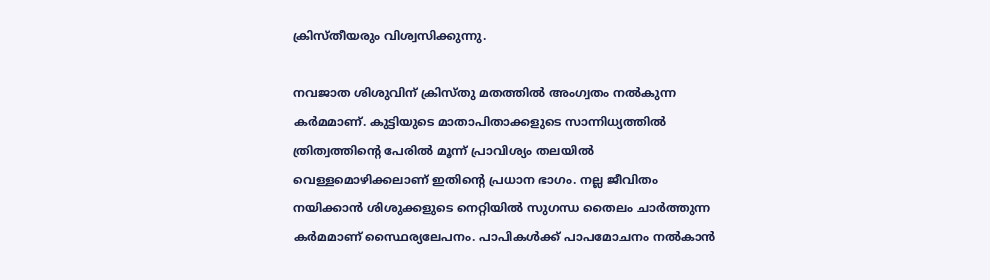ക്രിസ്തീയരും വിശ്വസിക്കുന്നു.

നവജാത ശിശുവിന് ക്രിസ്തു മതത്തില്‍ അംഗ്വതം നല്‍കുന്ന കര്‍മമാണ്. കുട്ടിയുടെ മാതാപിതാക്കളുടെ സാന്നിധ്യത്തില്‍ ത്രിത്വത്തിന്റെ പേരില്‍ മൂന്ന് പ്രാവിശ്യം തലയില്‍ വെള്ളമൊഴിക്കലാണ് ഇതിന്റെ പ്രധാന ഭാഗം. നല്ല ജീവിതം നയിക്കാന്‍ ശിശുക്കളുടെ നെറ്റിയില്‍ സുഗന്ധ തൈലം ചാര്‍ത്തുന്ന കര്‍മമാണ് സ്ഥൈര്യലേപനം. പാപികള്‍ക്ക് പാപമോചനം നല്‍കാന്‍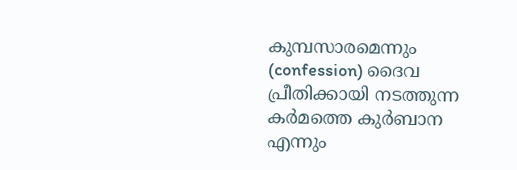കുമ്പസാരമെന്നും (confession) ദൈവ പ്രീതിക്കായി നടത്തുന്ന കര്‍മത്തെ കുര്‍ബാന എന്നും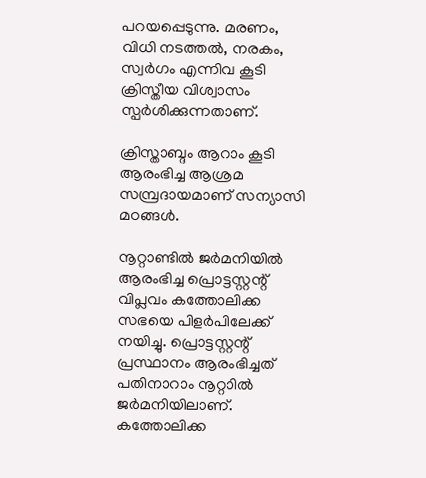പറയപ്പെടുന്നു. മരണം, വിധി നടത്തല്‍, നരകം, സ്വര്‍ഗം എന്നിവ കൂടി ക്രിസ്തീയ വിശ്വാസം സ്പര്‍ശിക്കുന്നതാണ്.

ക്രിസ്താബ്ദം ആറാം കൂടി ആരംഭിച്ച ആശ്രമ സമ്പ്രദായമാണ് സന്യാസി മഠങ്ങള്‍.

നൂറ്റാണ്ടില്‍ ജര്‍മനിയില്‍ ആരംഭിച്ച പ്രൊട്ടസ്റ്റന്റ് വിപ്ലവം കത്തോലിക്ക സഭയെ പിളര്‍പിലേക്ക് നയിച്ചു. പ്രൊട്ടസ്റ്റന്റ് പ്രസ്ഥാനം ആരംഭിച്ചത് പതിനാറാം നൂറ്റാില്‍ ജര്‍മനിയിലാണ്. കത്തോലിക്ക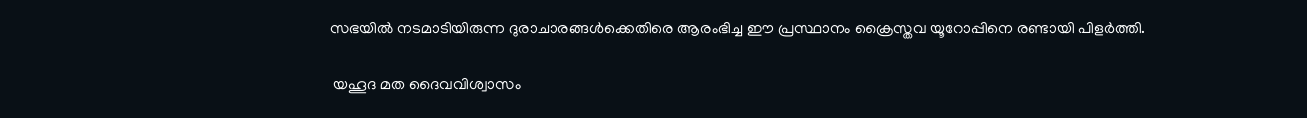സഭയില്‍ നടമാടിയിരുന്ന ദുരാചാരങ്ങള്‍ക്കെതിരെ ആരംഭിച്ച ഈ പ്രസ്ഥാനം ക്രൈസ്തവ യൂറോപ്പിനെ രണ്ടായി പിളര്‍ത്തി.

 യഹൂദ മത ദൈവവിശ്വാസം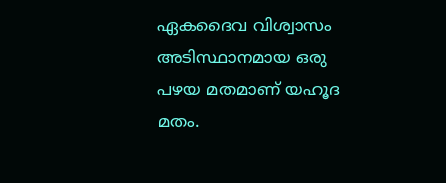ഏകദൈവ വിശ്വാസം അടിസ്ഥാനമായ ഒരു പഴയ മതമാണ് യഹൂദ മതം.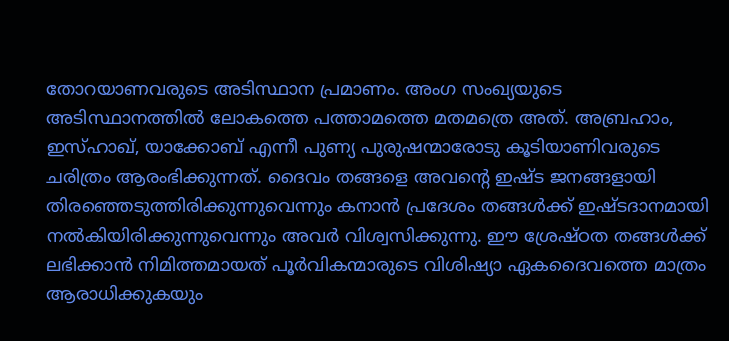തോറയാണവരുടെ അടിസ്ഥാന പ്രമാണം. അംഗ സംഖ്യയുടെ അടിസ്ഥാനത്തില്‍ ലോകത്തെ പത്താമത്തെ മതമത്രെ അത്. അബ്രഹാം, ഇസ്ഹാഖ്, യാക്കോബ് എന്നീ പുണ്യ പുരുഷന്മാരോടു കൂടിയാണിവരുടെ ചരിത്രം ആരംഭിക്കുന്നത്. ദൈവം തങ്ങളെ അവന്റെ ഇഷ്ട ജനങ്ങളായി തിരഞ്ഞെടുത്തിരിക്കുന്നുവെന്നും കനാന്‍ പ്രദേശം തങ്ങള്‍ക്ക് ഇഷ്ടദാനമായി നല്‍കിയിരിക്കുന്നുവെന്നും അവര്‍ വിശ്വസിക്കുന്നു. ഈ ശ്രേഷ്ഠത തങ്ങള്‍ക്ക് ലഭിക്കാന്‍ നിമിത്തമായത് പൂര്‍വികന്മാരുടെ വിശിഷ്യാ ഏകദൈവത്തെ മാത്രം ആരാധിക്കുകയും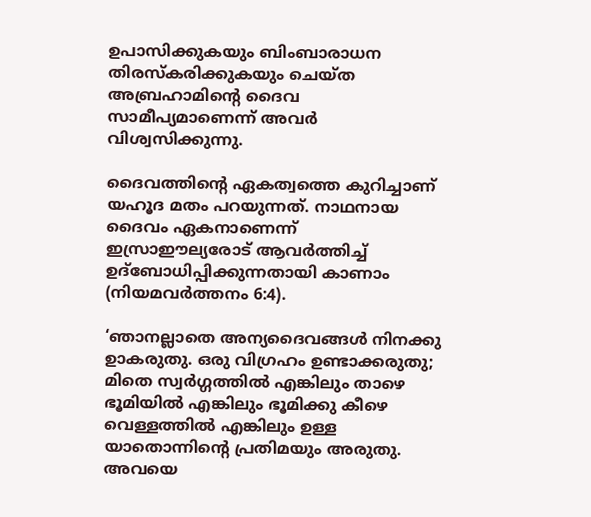ഉപാസിക്കുകയും ബിംബാരാധന തിരസ്‌കരിക്കുകയും ചെയ്ത അബ്രഹാമിന്റെ ദൈവ സാമീപ്യമാണെന്ന് അവര്‍ വിശ്വസിക്കുന്നു.

ദൈവത്തിന്റെ ഏകത്വത്തെ കുറിച്ചാണ് യഹൂദ മതം പറയുന്നത്. നാഥനായ ദൈവം ഏകനാണെന്ന് ഇസ്രാഈല്യരോട് ആവര്‍ത്തിച്ച് ഉദ്‌ബോധിപ്പിക്കുന്നതായി കാണാം (നിയമവര്‍ത്തനം 6:4).

‘ഞാനല്ലാതെ അന്യദൈവങ്ങള്‍ നിനക്കു ഉാകരുതു. ഒരു വിഗ്രഹം ഉണ്ടാക്കരുതു; മിതെ സ്വര്‍ഗ്ഗത്തില്‍ എങ്കിലും താഴെ ഭൂമിയില്‍ എങ്കിലും ഭൂമിക്കു കീഴെ വെള്ളത്തില്‍ എങ്കിലും ഉള്ള യാതൊന്നിന്റെ പ്രതിമയും അരുതു. അവയെ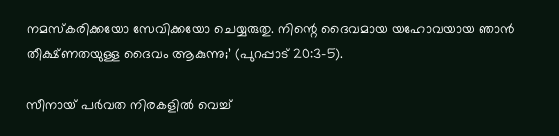നമസ്‌കരിക്കയോ സേവിക്കയോ ചെയ്യരുതു. നിന്റെ ദൈവമായ യഹോവയായ ഞാന്‍ തീക്ഷ്ണതയുള്ള ദൈവം ആകുന്നു;’ (പുറപ്പാട് 20:3-5).

സീനായ് പര്‍വത നിരകളില്‍ വെച്ച്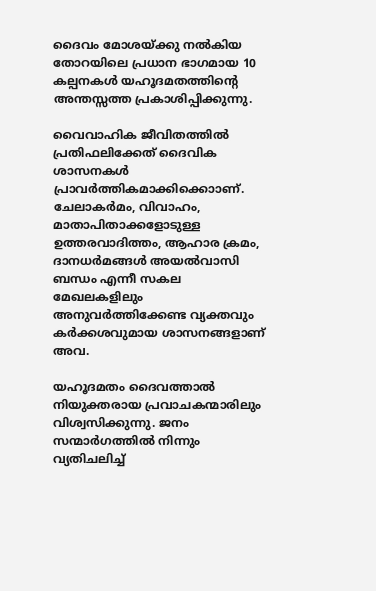ദൈവം മോശയ്ക്കു നല്‍കിയ തോറയിലെ പ്രധാന ഭാഗമായ 10 കല്പനകള്‍ യഹൂദമതത്തിന്റെ അന്തസ്സത്ത പ്രകാശിപ്പിക്കുന്നു.

വൈവാഹിക ജീവിതത്തില്‍ പ്രതിഫലിക്കേത് ദൈവിക ശാസനകള്‍ പ്രാവര്‍ത്തികമാക്കിക്കൊാണ്. ചേലാകര്‍മം, വിവാഹം, മാതാപിതാക്കളോടുള്ള ഉത്തരവാദിത്തം, ആഹാര ക്രമം, ദാനധര്‍മങ്ങള്‍ അയല്‍വാസി ബന്ധം എന്നീ സകല മേഖലകളിലും അനുവര്‍ത്തിക്കേണ്ട വ്യക്തവും കര്‍ക്കശവുമായ ശാസനങ്ങളാണ് അവ.

യഹൂദമതം ദൈവത്താല്‍ നിയുക്തരായ പ്രവാചകന്മാരിലും വിശ്വസിക്കുന്നു. ജനം സന്മാര്‍ഗത്തില്‍ നിന്നും വ്യതിചലിച്ച്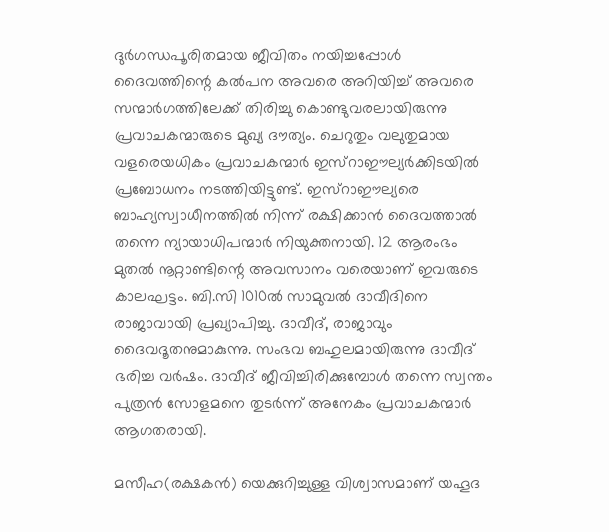ദുര്‍ഗന്ധപൂരിതമായ ജീവിതം നയിച്ചപ്പോള്‍ ദൈവത്തിന്റെ കല്‍പന അവരെ അറിയിച്ച് അവരെ സന്മാര്‍ഗത്തിലേക്ക് തിരിച്ചു കൊണ്ടുവരലായിരുന്നു പ്രവാചകന്മാരുടെ മുഖ്യ ദൗത്യം. ചെറുതും വലുതുമായ വളരെയധികം പ്രവാചകന്മാര്‍ ഇസ്‌റാഈല്യര്‍ക്കിടയില്‍ പ്രബോധനം നടത്തിയിട്ടുണ്ട്. ഇസ്‌റാഈല്യരെ ബാഹ്യസ്വാധീനത്തില്‍ നിന്ന് രക്ഷിക്കാന്‍ ദൈവത്താല്‍ തന്നെ ന്യായാധിപന്മാര്‍ നിയുക്തനായി. 12 ആരംഭം മുതല്‍ നൂറ്റാണ്ടിന്റെ അവസാനം വരെയാണ് ഇവരുടെ കാലഘട്ടം. ബി.സി 1010ല്‍ സാമുവല്‍ ദാവീദിനെ രാജാവായി പ്രഖ്യാപിച്ചു. ദാവീദ്, രാജാവും ദൈവദൂതനുമാകുന്നു. സംഭവ ബഹുലമായിരുന്നു ദാവീദ് ഭരിച്ച വര്‍ഷം. ദാവീദ് ജീവിച്ചിരിക്കുമ്പോള്‍ തന്നെ സ്വന്തം പുത്രന്‍ സോളമനെ തുടര്‍ന്ന് അനേകം പ്രവാചകന്മാര്‍ ആഗതരായി.

മസീഹ(രക്ഷകന്‍) യെക്കുറിച്ചുള്ള വിശ്വാസമാണ് യഹൂദ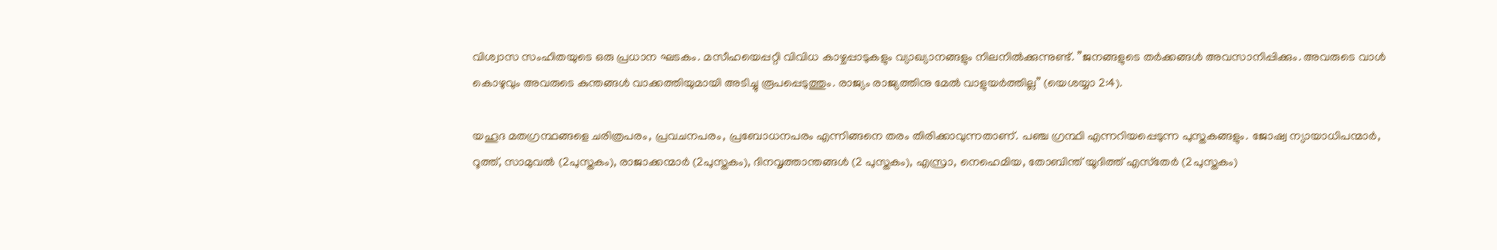വിശ്വാസ സംഹിതയുടെ ഒരു പ്രധാന ഘടകം. മസീഹയെപ്പറ്റി വിവിധ കാഴ്ചപ്പാടുകളും വ്യാഖ്യാനങ്ങളും നിലനില്‍ക്കുന്നുണ്ട്. ”ജനങ്ങളുടെ തര്‍ക്കങ്ങള്‍ അവസാനിപ്പിക്കും. അവരുടെ വാള്‍ കൊഴുവും അവരുടെ കുന്തങ്ങള്‍ വാക്കത്തിയുമായി അടിച്ചു രൂപപ്പെടുത്തും. രാജ്യം രാജ്യത്തിനു മേല്‍ വാളുയര്‍ത്തില്ല” (യെശയ്യാ 2:4).

യഹൂദ മതഗ്രന്ഥങ്ങളെ ചരിത്രപരം, പ്രവചനപരം, പ്രബോധനപരം എന്നിങ്ങനെ തരം തിരിക്കാവുന്നതാണ്. പഞ്ച ഗ്രന്ഥി എന്നറിയപ്പെടുന്ന പുസ്തകങ്ങളും. ജോഷ്വ ന്യായാധിപന്മാര്‍, റൂത്ത്, സാമുവല്‍ (2പുസ്തകം), രാജാക്കന്മാര്‍ (2പുസ്തകം), ദിനവൃത്താന്തങ്ങള്‍ (2 പുസ്തകം), എസ്രാ, നെഹെമിയ, തോബിന്ത് യൂദിത്ത് എസ്‌തേര്‍ (2പുസ്തകം)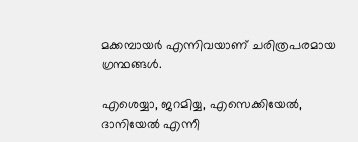മക്കമ്പായര്‍ എന്നിവയാണ് ചരിത്രപരമായ ഗ്രന്ഥങ്ങള്‍.

എശെയ്യാ, ജറമിയ്യ, എസെക്കിയേല്‍, ദാനിയേല്‍ എന്നീ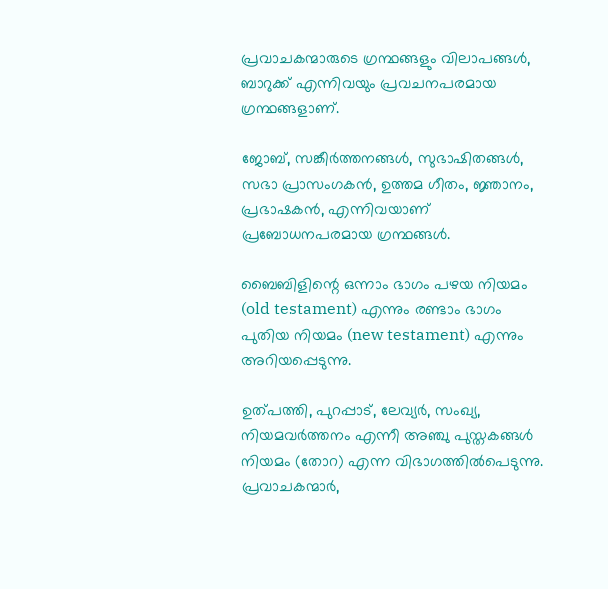പ്രവാചകന്മാരുടെ ഗ്രന്ഥങ്ങളും വിലാപങ്ങള്‍, ബാറുക്ക് എന്നിവയും പ്രവചനപരമായ ഗ്രന്ഥങ്ങളാണ്.

ജോബ്, സങ്കീര്‍ത്തനങ്ങള്‍, സുഭാഷിതങ്ങള്‍, സഭാ പ്രാസംഗകന്‍, ഉത്തമ ഗീതം, ജ്ഞാനം, പ്രഭാഷകന്‍, എന്നിവയാണ് പ്രബോധനപരമായ ഗ്രന്ഥങ്ങള്‍.

ബൈബിളിന്റെ ഒന്നാം ഭാഗം പഴയ നിയമം (old testament) എന്നും രണ്ടാം ഭാഗം പുതിയ നിയമം (new testament) എന്നും അറിയപ്പെടുന്നു.

ഉത്പത്തി, പുറപ്പാട്, ലേവ്യര്‍, സംഖ്യ, നിയമവര്‍ത്തനം എന്നീ അഞ്ചു പുസ്തകങ്ങള്‍ നിയമം (തോറ) എന്ന വിഭാഗത്തില്‍പെടുന്നു. പ്രവാചകന്മാര്‍,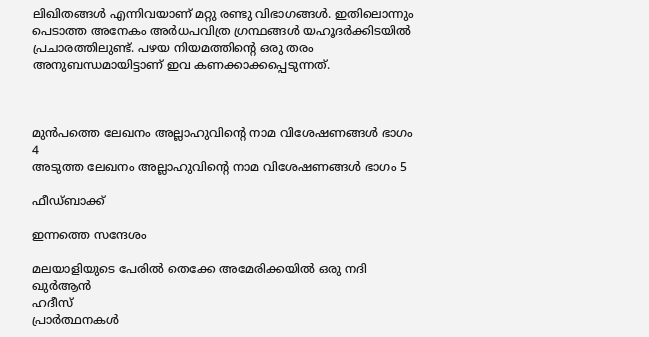ലിഖിതങ്ങള്‍ എന്നിവയാണ് മറ്റു രണ്ടു വിഭാഗങ്ങള്‍. ഇതിലൊന്നും പെടാത്ത അനേകം അര്‍ധപവിത്ര ഗ്രന്ഥങ്ങള്‍ യഹൂദര്‍ക്കിടയില്‍ പ്രചാരത്തിലുണ്ട്. പഴയ നിയമത്തിന്റെ ഒരു തരം അനുബന്ധമായിട്ടാണ് ഇവ കണക്കാക്കപ്പെടുന്നത്.



മുൻപത്തെ ലേഖനം അല്ലാഹുവിന്റെ നാമ വിശേഷണങ്ങൾ ഭാഗം 4
അടുത്ത ലേഖനം അല്ലാഹുവിന്റെ നാമ വിശേഷണങ്ങൾ ഭാഗം 5

ഫീഡ്ബാക്ക്

ഇന്നത്തെ സന്ദേശം

മലയാളിയുടെ പേരിൽ തെക്കേ അമേരിക്കയിൽ ഒരു നദി
ഖുർആൻ
ഹദീസ്
പ്രാർത്ഥനകൾ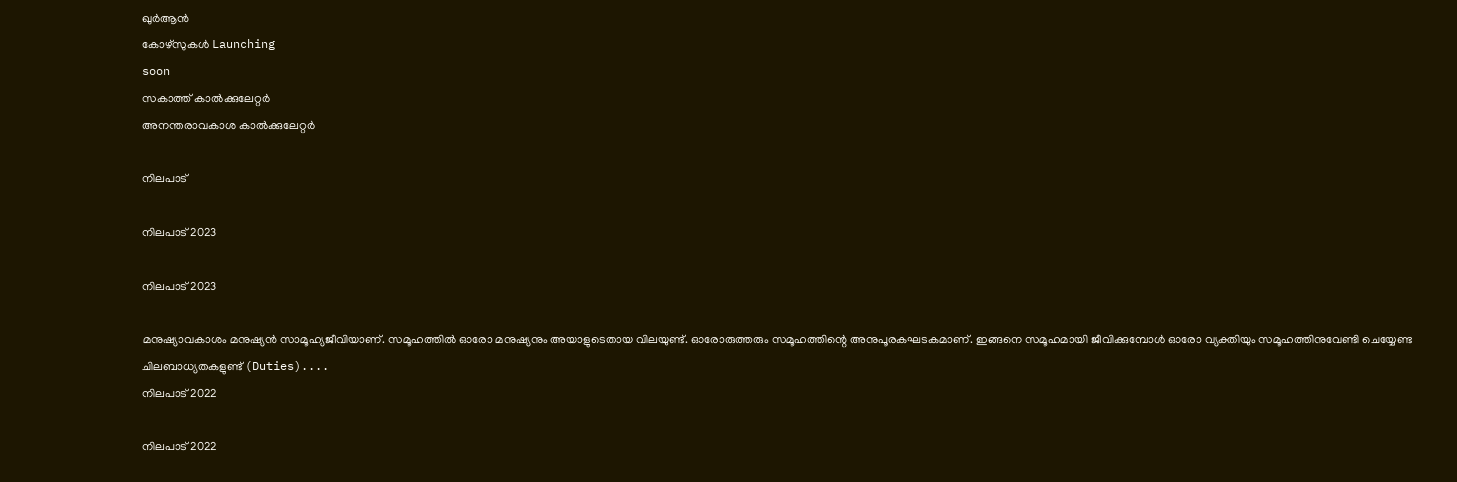ഖുർആൻ
കോഴ്സുകൾ Launching
soon
സകാത്ത് കാൽക്കുലേറ്റർ
അനന്തരാവകാശ കാൽക്കുലേറ്റർ

നിലപാട്

നിലപാട് 2023

നിലപാട് 2023

മനുഷ്യാവകാശം മനുഷ്യന്‍ സാമൂഹ്യജീവിയാണ്. സമൂഹത്തില്‍ ഓരോ മനുഷ്യനും അയാളുടെതായ വിലയുണ്ട്. ഓരോരുത്തരും സമൂഹത്തിന്റെ അനുപൂരകഘടകമാണ്. ഇങ്ങനെ സമൂഹമായി ജീവിക്കുമ്പോള്‍ ഓരോ വ്യക്തിയും സമൂഹത്തിനുവേണ്ടി ചെയ്യേണ്ട ചിലബാധ്യതകളുണ്ട് (Duties)....
നിലപാട് 2022

നിലപാട് 2022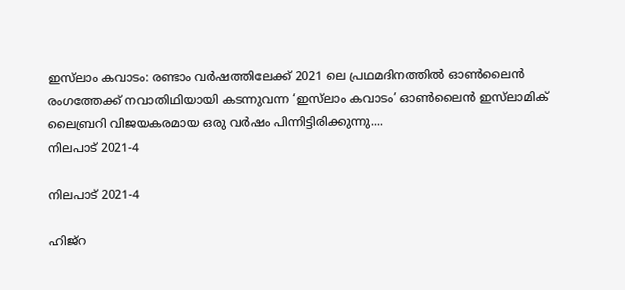ഇസ്‌ലാം കവാടം: രണ്ടാം വര്‍ഷത്തിലേക്ക് 2021 ലെ പ്രഥമദിനത്തില്‍ ഓണ്‍ലൈന്‍ രംഗത്തേക്ക് നവാതിഥിയായി കടന്നുവന്ന ‘ഇസ്‌ലാം കവാടം’ ഓണ്‍ലൈന്‍ ഇസ്‌ലാമിക് ലൈബ്രറി വിജയകരമായ ഒരു വര്‍ഷം പിന്നിട്ടിരിക്കുന്നു....
നിലപാട് 2021-4

നിലപാട് 2021-4

ഹിജ്‌റ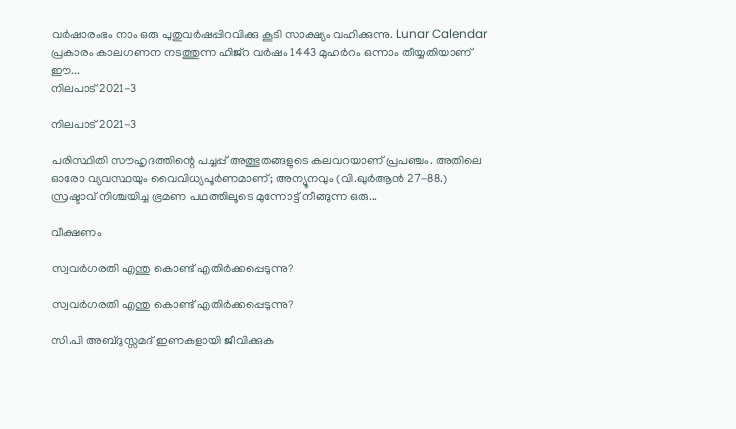വര്‍ഷാരംഭം നാം ഒരു പുതുവര്‍ഷപ്പിറവിക്കു കൂടി സാക്ഷ്യം വഹിക്കുന്നു. Lunar Calendar പ്രകാരം കാലഗണന നടത്തുന്ന ഹിജ്‌റ വര്‍ഷം 1443 മുഹര്‍റം ഒന്നാം തീയ്യതിയാണ് ഈ...
നിലപാട് 2021-3

നിലപാട് 2021-3

പരിസ്ഥിതി സൗഹൃദത്തിന്റെ പച്ചപ്പ് അത്ഭുതങ്ങളുടെ കലവറയാണ് പ്രപഞ്ചം. അതിലെ ഓരോ വ്യവസ്ഥയും വൈവിധ്യപൂര്‍ണമാണ്; അന്യൂനവും (വി.ഖുര്‍ആന്‍ 27-88.) സ്രഷ്ടാവ് നിശ്ചയിച്ച ഭ്രമണ പഥത്തിലൂടെ മുന്നോട്ട് നീങ്ങുന്ന ഒരു...

വീക്ഷണം

സ്വവര്‍ഗരതി എന്തു കൊണ്ട് എതിര്‍ക്കപ്പെടുന്നു?

സ്വവര്‍ഗരതി എന്തു കൊണ്ട് എതിര്‍ക്കപ്പെടുന്നു?

സി.പി അബ്ദുസ്സമദ് ഇണകളായി ജീവിക്കുക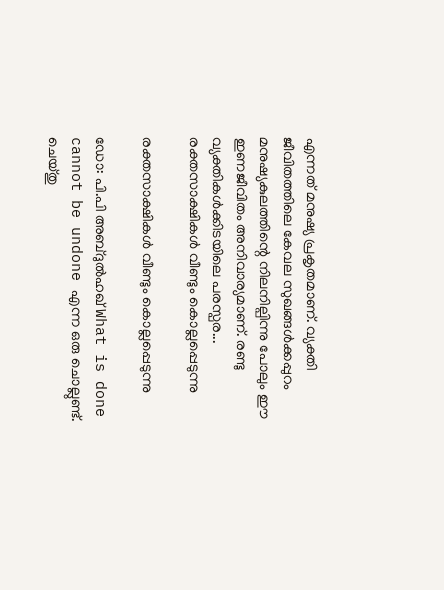എന്നത് മനുഷ്യ പ്രകൃതമാണ്. വ്യക്തി ജീവിതത്തിലെ കേവല സുഖങ്ങള്‍ക്കപ്പുറം മനുഷ്യകുലത്തിന്റെ നിലനില്പിന്നു പോലും ഈ ഇണജീവിതം അനിവാര്യമാണ്. രണ്ടു വ്യക്തികള്‍ക്കിടയിലെ പരസ്പര...
രക്തസാക്ഷികള്‍ വീണ്ടും കൊല്ലപ്പെടുന്നു

രക്തസാക്ഷികള്‍ വീണ്ടും കൊല്ലപ്പെടുന്നു

ഡോ: പി.പി അബ്ദുല്‍ഹഖ് What is done cannot be undone എന്ന ഒരു ചൊല്ലുണ്ട്. ചെയ്തു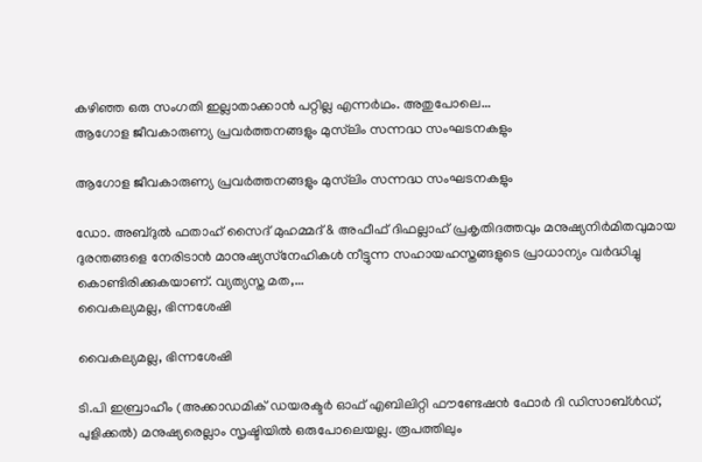കഴിഞ്ഞ ഒരു സംഗതി ഇല്ലാതാക്കാന്‍ പറ്റില്ല എന്നര്‍ഥം. അതുപോലെ...
ആഗോള ജീവകാരുണ്യ പ്രവര്‍ത്തനങ്ങളും മുസ്‌ലിം സന്നദ്ധ സംഘടനകളും

ആഗോള ജീവകാരുണ്യ പ്രവര്‍ത്തനങ്ങളും മുസ്‌ലിം സന്നദ്ധ സംഘടനകളും

ഡോ. അബ്ദുല്‍ ഫതാഹ് സൈദ് മുഹമ്മദ് & അഫീഫ് ദിഫല്ലാഹ് പ്രകൃതിദത്തവും മനുഷ്യനിര്‍മിതവുമായ ദുരന്തങ്ങളെ നേരിടാന്‍ മാനുഷ്യസ്‌നേഹികള്‍ നീട്ടുന്ന സഹായഹസ്തങ്ങളുടെ പ്രാധാന്യം വര്‍ദ്ധിച്ചു കൊണ്ടിരിക്കുകയാണ്. വ്യത്യസ്ത മത,...
വൈകല്യമല്ല, ഭിന്നശേഷി

വൈകല്യമല്ല, ഭിന്നശേഷി

ടി.പി ഇബ്രാഹീം (അക്കാഡമിക് ഡയരക്ടര്‍ ഓഫ് എബിലിറ്റി ഫൗണ്ടേഷന്‍ ഫോര്‍ ദി ഡിസാബ്ള്‍ഡ്, പുളിക്കല്‍) മനുഷ്യരെല്ലാം സൃഷ്ടിയില്‍ ഒരുപോലെയല്ല. രൂപത്തിലും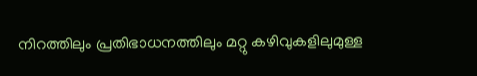നിറത്തിലും പ്രതിഭാധനത്തിലും മറ്റു കഴിവുകളിലുമുള്ള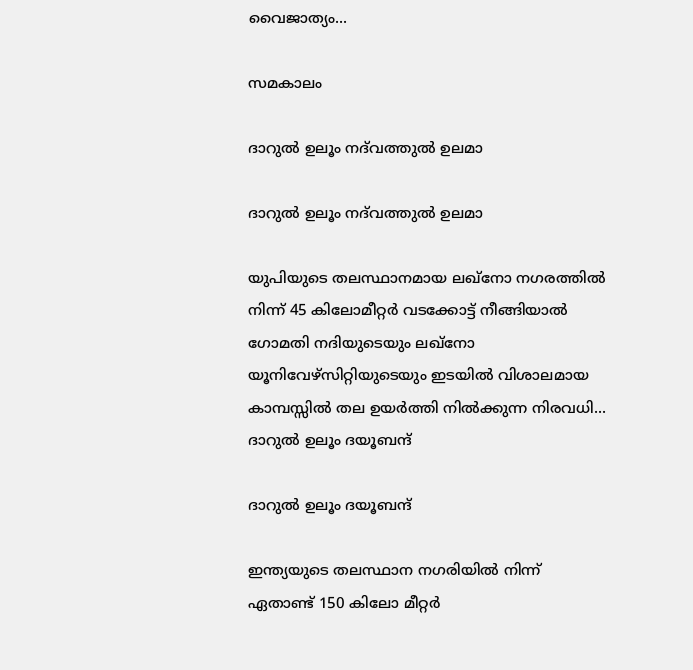വൈജാത്യം...

സമകാലം

ദാറുല്‍ ഉലൂം നദ്‌വത്തുല്‍ ഉലമാ

ദാറുല്‍ ഉലൂം നദ്‌വത്തുല്‍ ഉലമാ

യുപിയുടെ തലസ്ഥാനമായ ലഖ്‌നോ നഗരത്തില്‍ നിന്ന് 45 കിലോമീറ്റര്‍ വടക്കോട്ട് നീങ്ങിയാല്‍ ഗോമതി നദിയുടെയും ലഖ്‌നോ യൂനിവേഴ്‌സിറ്റിയുടെയും ഇടയില്‍ വിശാലമായ കാമ്പസ്സില്‍ തല ഉയര്‍ത്തി നില്‍ക്കുന്ന നിരവധി...
ദാറുല്‍ ഉലൂം ദയൂബന്ദ്

ദാറുല്‍ ഉലൂം ദയൂബന്ദ്

ഇന്ത്യയുടെ തലസ്ഥാന നഗരിയില്‍ നിന്ന് ഏതാണ്ട് 150 കിലോ മീറ്റര്‍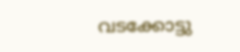വടക്കോട്ടു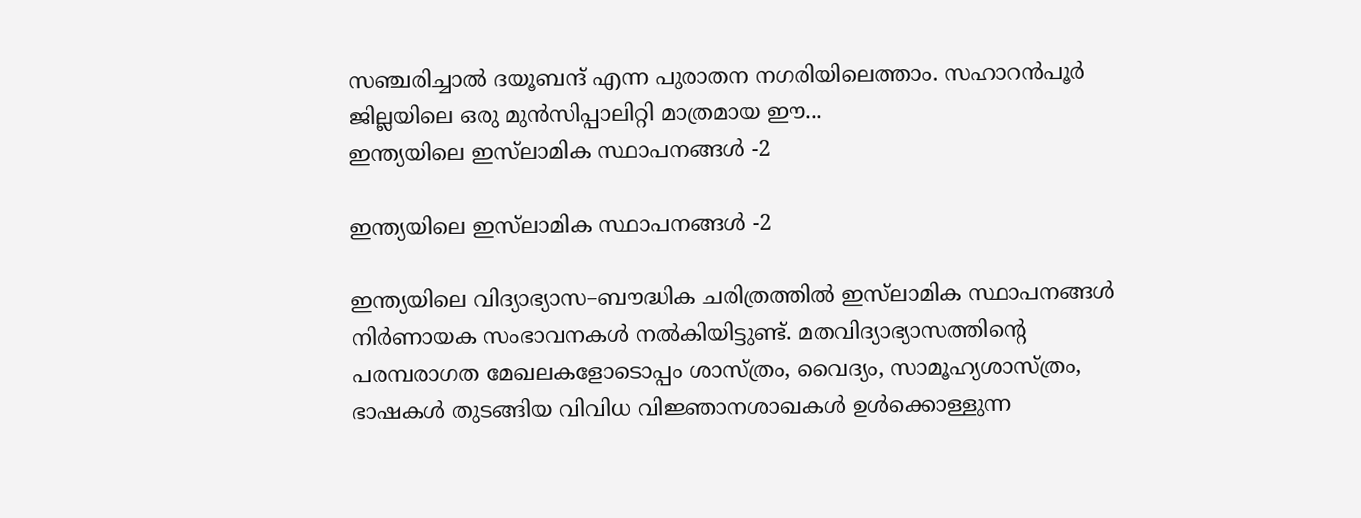സഞ്ചരിച്ചാല്‍ ദയൂബന്ദ് എന്ന പുരാതന നഗരിയിലെത്താം. സഹാറന്‍പൂര്‍ ജില്ലയിലെ ഒരു മുന്‍സിപ്പാലിറ്റി മാത്രമായ ഈ...
ഇന്ത്യയിലെ ഇസ്‌ലാമിക സ്ഥാപനങ്ങള്‍ -2

ഇന്ത്യയിലെ ഇസ്‌ലാമിക സ്ഥാപനങ്ങള്‍ -2

ഇന്ത്യയിലെ വിദ്യാഭ്യാസ–ബൗദ്ധിക ചരിത്രത്തില്‍ ഇസ്‌ലാമിക സ്ഥാപനങ്ങള്‍ നിര്‍ണായക സംഭാവനകള്‍ നല്‍കിയിട്ടുണ്ട്. മതവിദ്യാഭ്യാസത്തിന്റെ പരമ്പരാഗത മേഖലകളോടൊപ്പം ശാസ്ത്രം, വൈദ്യം, സാമൂഹ്യശാസ്ത്രം, ഭാഷകള്‍ തുടങ്ങിയ വിവിധ വിജ്ഞാനശാഖകള്‍ ഉള്‍ക്കൊള്ളുന്ന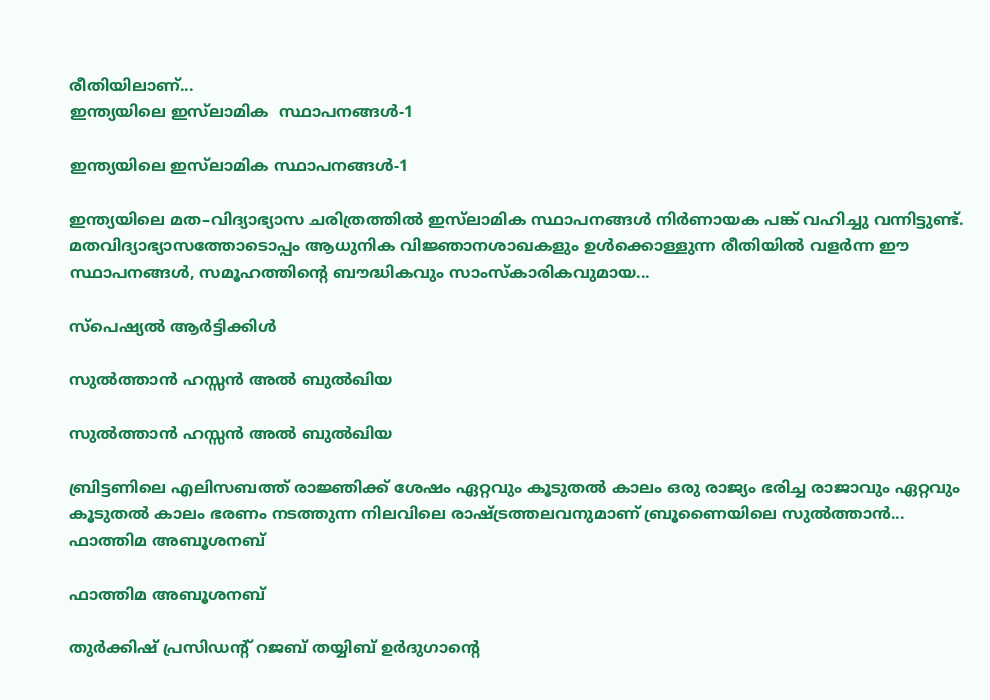രീതിയിലാണ്...
ഇന്ത്യയിലെ ഇസ്‌ലാമിക  സ്ഥാപനങ്ങള്‍-1

ഇന്ത്യയിലെ ഇസ്‌ലാമിക സ്ഥാപനങ്ങള്‍-1

ഇന്ത്യയിലെ മത–വിദ്യാഭ്യാസ ചരിത്രത്തില്‍ ഇസ്‌ലാമിക സ്ഥാപനങ്ങള്‍ നിര്‍ണായക പങ്ക് വഹിച്ചു വന്നിട്ടുണ്ട്. മതവിദ്യാഭ്യാസത്തോടൊപ്പം ആധുനിക വിജ്ഞാനശാഖകളും ഉള്‍ക്കൊള്ളുന്ന രീതിയില്‍ വളര്‍ന്ന ഈ സ്ഥാപനങ്ങള്‍, സമൂഹത്തിന്റെ ബൗദ്ധികവും സാംസ്‌കാരികവുമായ...

സ്പെഷ്യൽ ആർട്ടിക്കിൾ

സുല്‍ത്താന്‍ ഹസ്സന്‍ അല്‍ ബുല്‍ഖിയ

സുല്‍ത്താന്‍ ഹസ്സന്‍ അല്‍ ബുല്‍ഖിയ

ബ്രിട്ടണിലെ എലിസബത്ത് രാജ്ഞിക്ക് ശേഷം ഏറ്റവും കൂടുതല്‍ കാലം ഒരു രാജ്യം ഭരിച്ച രാജാവും ഏറ്റവും കൂടുതല്‍ കാലം ഭരണം നടത്തുന്ന നിലവിലെ രാഷ്ട്രത്തലവനുമാണ് ബ്രൂണൈയിലെ സുല്‍ത്താന്‍...
ഫാത്തിമ അബൂശനബ്

ഫാത്തിമ അബൂശനബ്

തുര്‍ക്കിഷ് പ്രസിഡന്റ് റജബ് തയ്യിബ് ഉര്‍ദുഗാന്റെ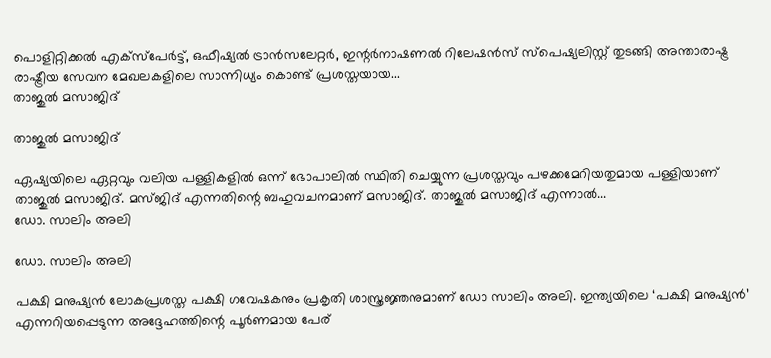പൊളിറ്റിക്കല്‍ എക്‌സ്‌പേര്‍ട്ട്, ഒഫീഷ്യല്‍ ട്രാന്‍സലേറ്റര്‍, ഇന്റര്‍നാഷണല്‍ റിലേഷന്‍സ് സ്‌പെഷ്യലിസ്റ്റ് തുടങ്ങി അന്താരാഷ്ട്ര രാഷ്ട്രീയ സേവന മേഖലകളിലെ സാന്നിധ്യം കൊണ്ട് പ്രശസ്തയായ...
താജുല്‍ മസാജിദ്

താജുല്‍ മസാജിദ്

ഏഷ്യയിലെ ഏറ്റവും വലിയ പള്ളികളില്‍ ഒന്ന് ഭോപാലില്‍ സ്ഥിതി ചെയ്യുന്ന പ്രശസ്തവും പഴക്കമേറിയതുമായ പള്ളിയാണ് താജുല്‍ മസാജിദ്. മസ്ജിദ് എന്നതിന്റെ ബഹുവചനമാണ് മസാജിദ്. താജുല്‍ മസാജിദ് എന്നാല്‍...
ഡോ. സാലിം അലി

ഡോ. സാലിം അലി

പക്ഷി മനുഷ്യന്‍ ലോകപ്രശസ്ത പക്ഷി ഗവേഷകനും പ്രകൃതി ശാസ്ത്രജ്ഞനുമാണ് ഡോ സാലിം അലി. ഇന്ത്യയിലെ ‘പക്ഷി മനുഷ്യന്‍’ എന്നറിയപ്പെടുന്ന അദ്ദേഹത്തിന്റെ പൂര്‍ണമായ പേര്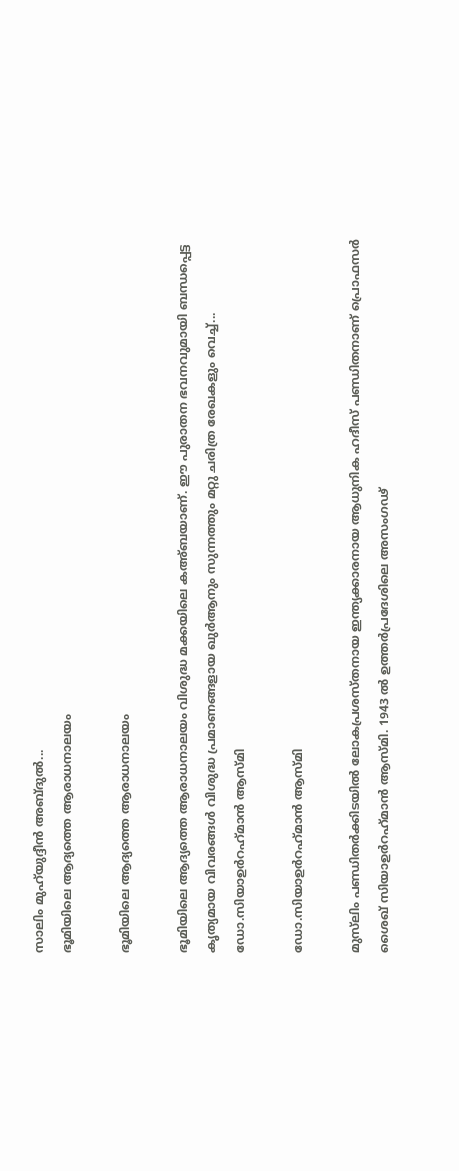സാലിം മുഹ്‌യുദ്ദീന്‍ അബ്ദുല്‍...
ഭൂമിയിലെ ആദ്യത്തെ ആരാധനാലയം

ഭൂമിയിലെ ആദ്യത്തെ ആരാധനാലയം

ഭൂമിയിലെ ആദ്യത്തെ ആരാധനാലയം വിശുദ്ധ മക്കയിലെ കഅ്ബയാണ്. ഈ പുരാതന ഭവനവുമായി ബന്ധപ്പെട്ട കൃത്യമായ വിവരങ്ങള്‍ വിശുദ്ധ പ്രമാണങ്ങളായ ഖുര്‍ആനും സുന്നത്തും മറ്റു ചരിത്ര രേഖകളും വെച്ച്...
ഡോ.സിയാഉര്‍റഹ്‌മാന്‍ ആസ്മി

ഡോ.സിയാഉര്‍റഹ്‌മാന്‍ ആസ്മി

മുസ്‌ലിം പണ്ഡിതര്‍ക്കിടയില്‍ ലോകപ്രശസ്തനായ ഇന്ത്യക്കാരനായ ആധുനിക ഹദീസ് പണ്ഡിതനാണ് പ്രൊഫസര്‍ ശൈഖ് സിയാഉര്‍റഹ്‌മാന്‍ ആസ്മി. 1943 ല്‍ ഉത്തര്‍പ്രദേശിലെ അസംഗഢ്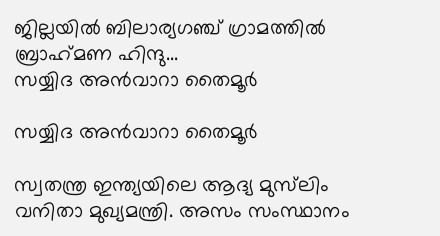ജില്ലയില്‍ ബിലാര്യഗഞ്ച് ഗ്രാമത്തില്‍ ബ്രാഹ്‌മണ ഹിന്ദു...
സയ്യിദ അന്‍വാറാ തൈമൂര്‍

സയ്യിദ അന്‍വാറാ തൈമൂര്‍

സ്വതന്ത്ര ഇന്ത്യയിലെ ആദ്യ മുസ്‌ലിം വനിതാ മുഖ്യമന്ത്രി. അസം സംസ്ഥാനം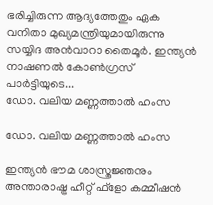ഭരിച്ചിരുന്ന ആദ്യത്തേതും ഏക വനിതാ മുഖ്യമന്ത്രിയുമായിരുന്നു സയ്യിദ അന്‍വാറാ തൈമൂര്‍. ഇന്ത്യന്‍ നാഷണല്‍ കോണ്‍ഗ്രസ് പാര്‍ട്ടിയുടെ...
ഡോ. വലിയ മണ്ണത്താല്‍ ഹംസ

ഡോ. വലിയ മണ്ണത്താല്‍ ഹംസ

ഇന്ത്യന്‍ ഭൗമ ശാസ്ത്രജ്ഞനും അന്താരാഷ്ട്ര ഹീറ്റ് ഫ്‌ളോ കമ്മീഷന്‍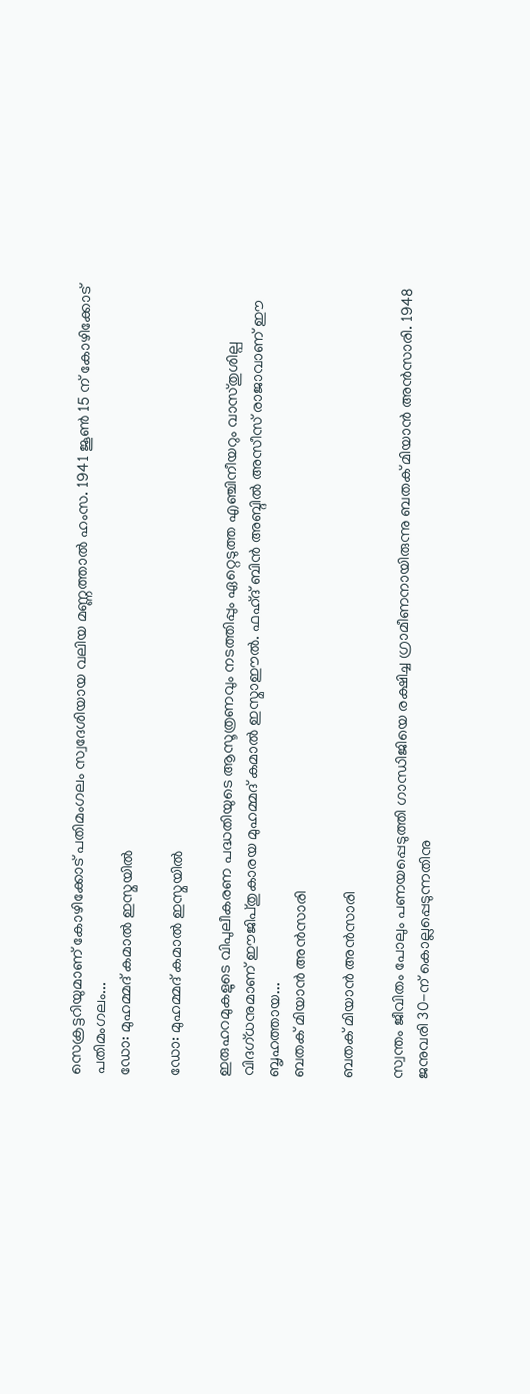സെക്രട്ടറിയുമാണ് കോഴിക്കോട് പതിമംഗലം സ്വദേശിയായ വലിയ മണ്ണത്താല്‍ ഹംസ. 1941 ജൂണ്‍ 15 ന് കോഴിക്കോട് പതിമംഗലം...
ഡോ: മുഹമ്മദ് കമാല്‍ ഇസ്മയില്‍

ഡോ: മുഹമ്മദ് കമാല്‍ ഇസ്മയില്‍

ഇരുഹറമുകളുടെ വിപുലീകരണ പദ്ധതിയുടെ ആസൂത്രണവും നടത്തിപ്പും ഏറ്റെടുത്ത എഞ്ചിനീയറും വാസ്തുശില്പ വിദഗ്ധനുമാണ് ഈജിപ്തുകാരയ മുഹമ്മദ് കമാല്‍ ഇസ്മാഈല്‍. ഫഹ്ദ് ബിന്‍ അബ്ദില്‍ അസീസ് രാജാവാണ് ഈ ബൃഹത്തായ...
ബതക് മിയാന്‍ അന്‍സാരി

ബതക് മിയാന്‍ അന്‍സാരി

സ്വന്തം ജീവിതം പോലും പണയപ്പെടുത്തി ഗാന്ധിജിയെ രക്ഷിച്ച ഗ്രാമീണനായിരുന്നു ബതക് മിയാന്‍ അന്‍സാരി. 1948 ജനുവരി 30-ന് കൊല്ലപ്പെടുന്നതിനു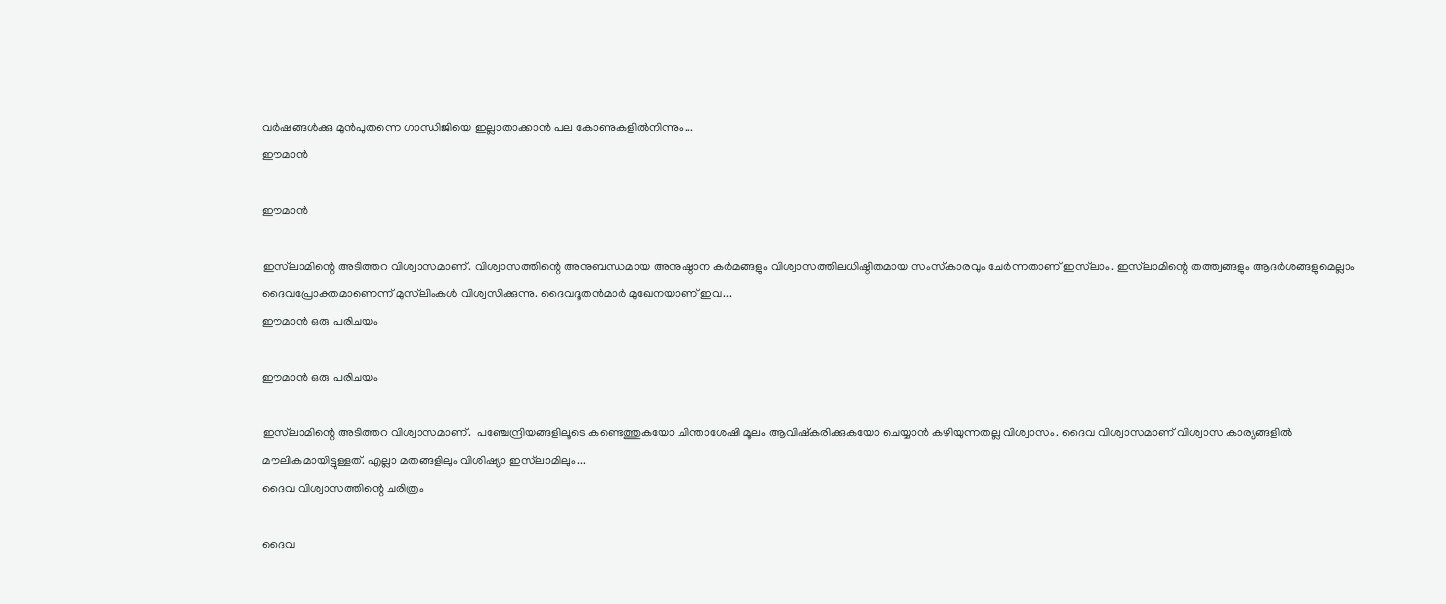വര്‍ഷങ്ങള്‍ക്കു മുന്‍പുതന്നെ ഗാന്ധിജിയെ ഇല്ലാതാക്കാന്‍ പല കോണുകളില്‍നിന്നും...
ഈമാന്‍

ഈമാന്‍

ഇസ്‌ലാമിന്റെ അടിത്തറ വിശ്വാസമാണ്. വിശ്വാസത്തിന്റെ അനുബന്ധമായ അനുഷ്ഠാന കര്‍മങ്ങളും വിശ്വാസത്തിലധിഷ്ഠിതമായ സംസ്‌കാരവും ചേര്‍ന്നതാണ് ഇസ്‌ലാം. ഇസ്‌ലാമിന്റെ തത്ത്വങ്ങളും ആദര്‍ശങ്ങളുമെല്ലാം ദൈവപ്രോക്തമാണെന്ന് മുസ്‌ലിംകള്‍ വിശ്വസിക്കുന്നു. ദൈവദൂതന്‍മാര്‍ മുഖേനയാണ് ഇവ...
ഈമാന്‍ ഒരു പരിചയം

ഈമാന്‍ ഒരു പരിചയം

ഇസ്‌ലാമിന്റെ അടിത്തറ വിശ്വാസമാണ്.  പഞ്ചേന്ദ്രിയങ്ങളിലൂടെ കണ്ടെത്തുകയോ ചിന്താശേഷി മൂലം ആവിഷ്‌കരിക്കുകയോ ചെയ്യാന്‍ കഴിയുന്നതല്ല വിശ്വാസം. ദൈവ വിശ്വാസമാണ് വിശ്വാസ കാര്യങ്ങളില്‍ മൗലികമായിട്ടുള്ളത്. എല്ലാ മതങ്ങളിലും വിശിഷ്യാ ഇസ്‌ലാമിലും...
ദൈവ വിശ്വാസത്തിന്റെ ചരിത്രം

ദൈവ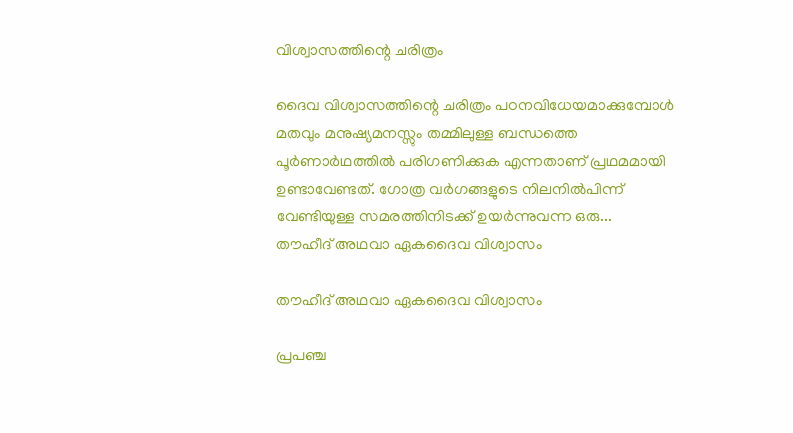വിശ്വാസത്തിന്റെ ചരിത്രം

ദൈവ വിശ്വാസത്തിന്റെ ചരിത്രം പഠനവിധേയമാക്കുമ്പോള്‍ മതവും മനുഷ്യമനസ്സും തമ്മിലുള്ള ബന്ധത്തെ പൂര്‍ണാര്‍ഥത്തില്‍ പരിഗണിക്കുക എന്നതാണ് പ്രഥമമായി ഉണ്ടാവേണ്ടത്. ഗോത്ര വര്‍ഗങ്ങളുടെ നിലനില്‍പിന്ന് വേണ്ടിയുള്ള സമരത്തിനിടക്ക് ഉയര്‍ന്നുവന്ന ഒരു...
തൗഹീദ് അഥവാ ഏകദൈവ വിശ്വാസം

തൗഹീദ് അഥവാ ഏകദൈവ വിശ്വാസം

പ്രപഞ്ച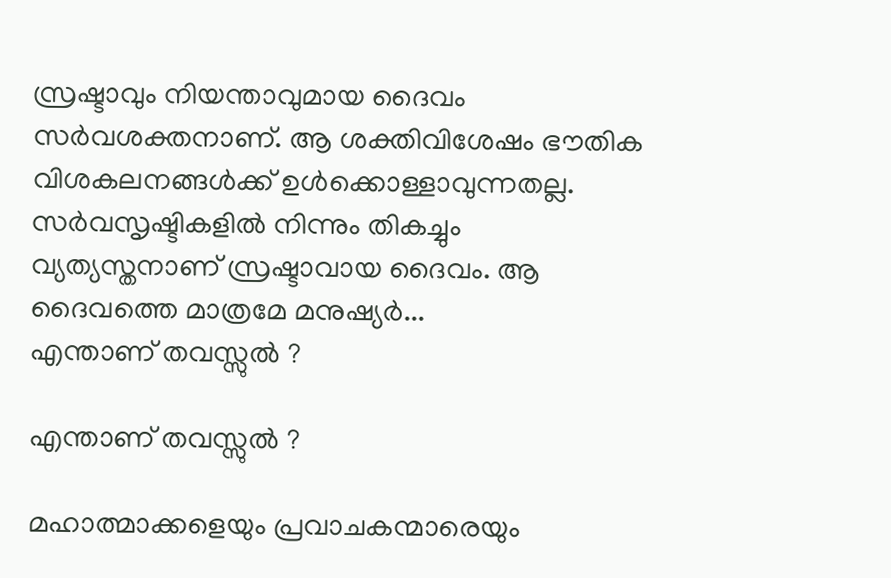സ്രഷ്ടാവും നിയന്താവുമായ ദൈവം സര്‍വശക്തനാണ്. ആ ശക്തിവിശേഷം ഭൗതിക വിശകലനങ്ങള്‍ക്ക് ഉള്‍ക്കൊള്ളാവുന്നതല്ല. സര്‍വസൃഷ്ടികളില്‍ നിന്നും തികച്ചും വ്യത്യസ്തനാണ് സ്രഷ്ടാവായ ദൈവം. ആ ദൈവത്തെ മാത്രമേ മനുഷ്യര്‍...
എന്താണ് തവസ്സുല്‍ ?

എന്താണ് തവസ്സുല്‍ ?

മഹാത്മാക്കളെയും പ്രവാചകന്മാരെയും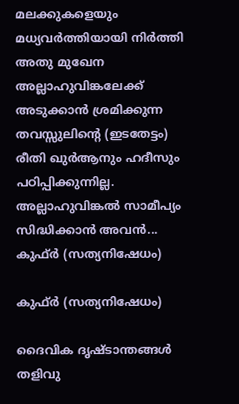മലക്കുകളെയും മധ്യവര്‍ത്തിയായി നിര്‍ത്തി അതു മുഖേന അല്ലാഹുവിങ്കലേക്ക് അടുക്കാന്‍ ശ്രമിക്കുന്ന തവസ്സുലിന്റെ (ഇടതേട്ടം) രീതി ഖുര്‍ആനും ഹദീസും പഠിപ്പിക്കുന്നില്ല. അല്ലാഹുവിങ്കല്‍ സാമീപ്യം സിദ്ധിക്കാന്‍ അവന്‍...
കുഫ്ര്‍ (സത്യനിഷേധം)

കുഫ്ര്‍ (സത്യനിഷേധം)

ദൈവിക ദൃഷ്‌ടാന്തങ്ങൾ തളിവു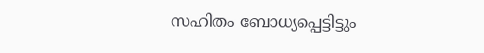സഹിതം ബോധ്യപ്പെട്ടിട്ടും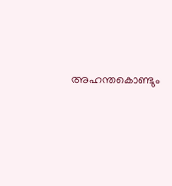അഹന്തകൊണ്ടും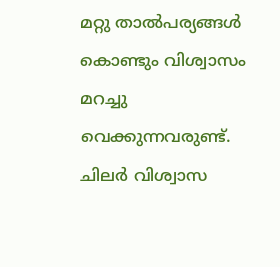മറ്റു താൽപര്യങ്ങൾ കൊണ്ടും വിശ്വാസം മറച്ചു വെക്കുന്നവരുണ്ട്‌. ചിലർ വിശ്വാസ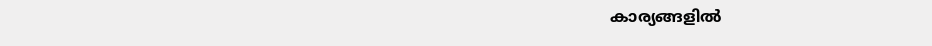കാര്യങ്ങളിൽ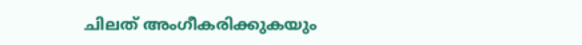ചിലത്‌ അംഗീകരിക്കുകയും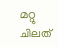മറ്റു ചിലത്‌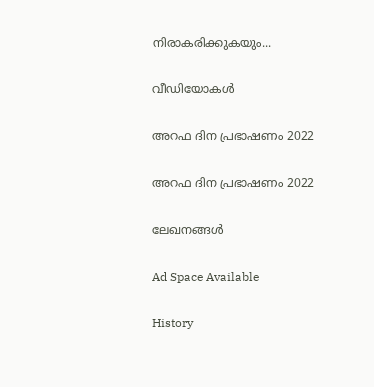നിരാകരിക്കുകയും...

വീഡിയോകൾ

അറഫ ദിന പ്രഭാഷണം 2022

അറഫ ദിന പ്രഭാഷണം 2022

ലേഖനങ്ങൾ

Ad Space Available

History